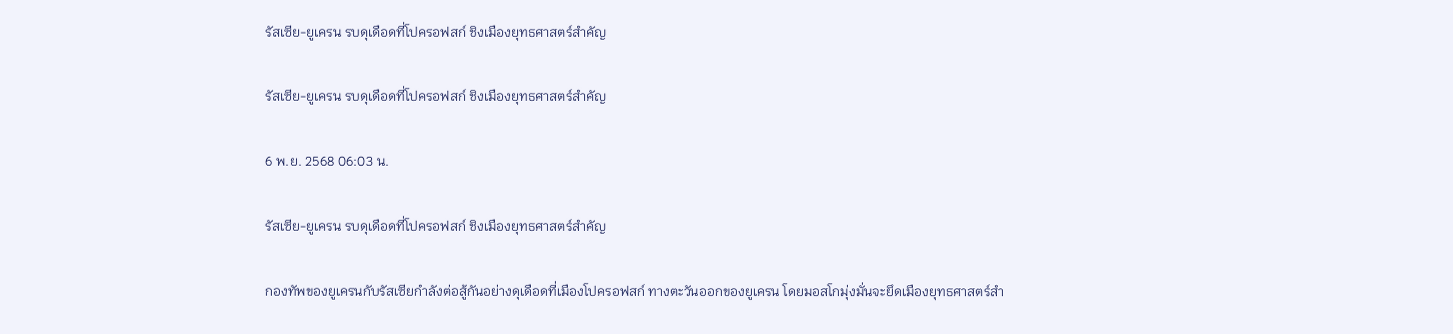รัสเซีย-ยูเครน รบดุเดือดที่โปครอฟสก์ ชิงเมืองยุทธศาสตร์สำคัญ

รัสเซีย-ยูเครน รบดุเดือดที่โปครอฟสก์ ชิงเมืองยุทธศาสตร์สำคัญ

6 พ.ย. 2568 06:03 น.

รัสเซีย-ยูเครน รบดุเดือดที่โปครอฟสก์ ชิงเมืองยุทธศาสตร์สำคัญ

กองทัพของยูเครนกับรัสเซียกำลังต่อสู้กันอย่างดุเดือดที่เมืองโปครอฟสก์ ทางตะวันออกของยูเครน โดยมอสโกมุ่งมั่นจะยึดเมืองยุทธศาสตร์สำ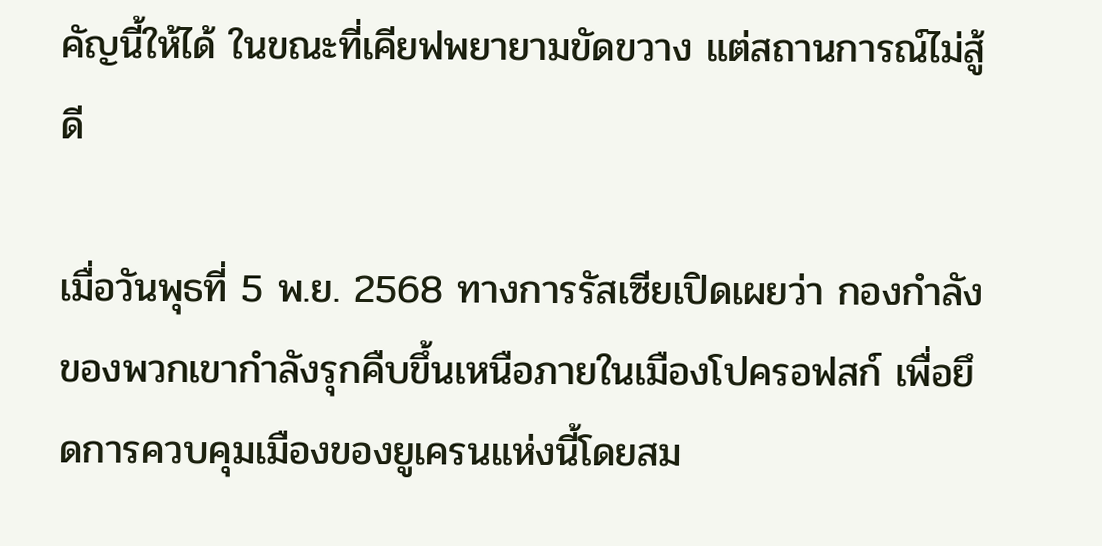คัญนี้ให้ได้ ในขณะที่เคียฟพยายามขัดขวาง แต่สถานการณ์ไม่สู้ดี

เมื่อวันพุธที่ 5 พ.ย. 2568 ทางการรัสเซียเปิดเผยว่า กองกำลังของพวกเขากำลังรุกคืบขึ้นเหนือภายในเมืองโปครอฟสก์ เพื่อยึดการควบคุมเมืองของยูเครนแห่งนี้โดยสม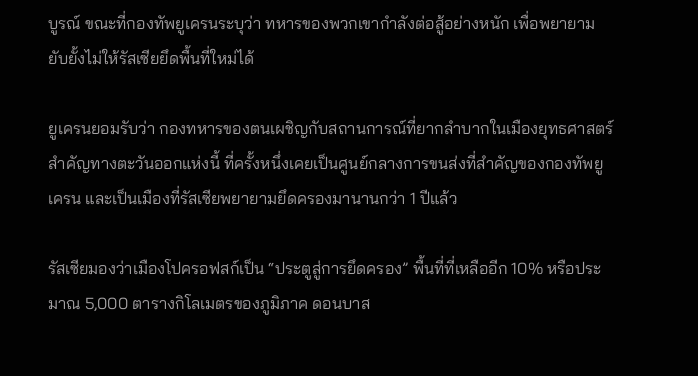บูรณ์ ขณะที่กองทัพยูเครนระบุว่า ทหารของพวกเขากำลังต่อสู้อย่างหนัก เพื่อพยายามยับยั้งไม่ให้รัสเซียยึดพื้นที่ใหม่ได้

ยูเครนยอมรับว่า กองทหารของตนเผชิญกับสถานการณ์ที่ยากลำบากในเมืองยุทธศาสตร์สำคัญทางตะวันออกแห่งนี้ ที่ครั้งหนึ่งเคยเป็นศูนย์กลางการขนส่งที่สำคัญของกองทัพยูเครน และเป็นเมืองที่รัสเซียพยายามยึดครองมานานกว่า 1 ปีแล้ว

รัสเซียมองว่าเมืองโปครอฟสก์เป็น “ประตูสู่การยึดครอง” พื้นที่ที่เหลืออีก 10% หรือประมาณ 5,000 ตารางกิโลเมตรของภูมิภาค ดอนบาส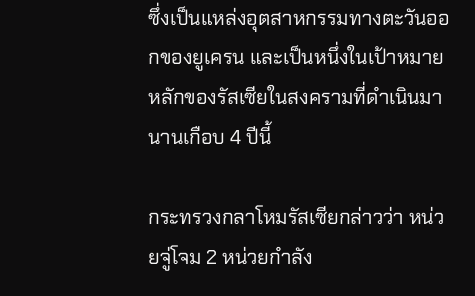ซึ่งเป็นแหล่งอุตสาหกรรมทางตะวันออกของยูเครน และเป็นหนึ่งในเป้าหมายหลักของรัสเซียในสงครามที่ดำเนินมานานเกือบ 4 ปีนี้

กระทรวงกลาโหมรัสเซียกล่าวว่า หน่วยจู่โจม 2 หน่วยกำลัง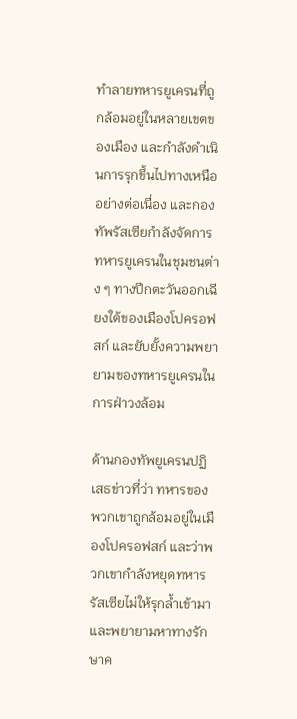ทำลายทหารยูเครนที่ถูกล้อมอยู่ในหลายเขตของเมือง และกำลังดำเนินการรุกขึ้นไปทางเหนืออย่างต่อเนื่อง และกองทัพรัสเซียกำลังจัดการทหารยูเครนในชุมชนต่าง ๆ ทางปีกตะวันออกเฉียงใต้ของเมืองโปครอฟสก์ และยับยั้งความพยายามของทหารยูเครนในการฝ่าวงล้อม

ด้านกองทัพยูเครนปฏิเสธข่าวที่ว่า ทหารของพวกเขาถูกล้อมอยู่ในเมืองโปครอฟสก์ และว่าพวกเขากำลังหยุดทหารรัสเซียไม่ให้รุกล้ำเข้ามา และพยายามหาทางรักษาค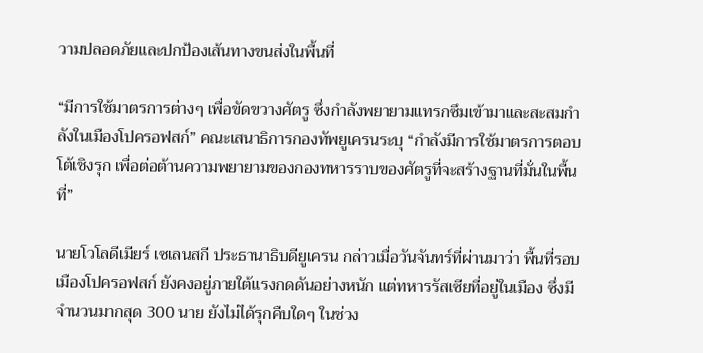วามปลอดภัยและปกป้องเส้นทางขนส่งในพื้นที่

“มีการใช้มาตรการต่างๆ เพื่อขัดขวางศัตรู ซึ่งกำลังพยายามแทรกซึมเข้ามาและสะสมกำลังในเมืองโปครอฟสก์” คณะเสนาธิการกองทัพยูเครนระบุ “กำลังมีการใช้มาตรการตอบโต้เชิงรุก เพื่อต่อต้านความพยายามของกองทหารราบของศัตรูที่จะสร้างฐานที่มั่นในพื้นที่”

นายโวโลดีเมียร์ เซเลนสกี ประธานาธิบดียูเครน กล่าวเมื่อวันจันทร์ที่ผ่านมาว่า พื้นที่รอบเมืองโปครอฟสก์ ยังคงอยู่ภายใต้แรงกดดันอย่างหนัก แต่ทหารรัสเซียที่อยู่ในเมือง ซึ่งมีจำนวนมากสุด 300 นาย ยังไม่ได้รุกคืบใดๆ ในช่วง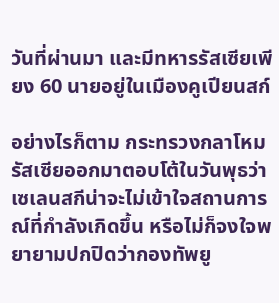วันที่ผ่านมา และมีทหารรัสเซียเพียง 60 นายอยู่ในเมืองคูเปียนสก์

อย่างไรก็ตาม กระทรวงกลาโหมรัสเซียออกมาตอบโต้ในวันพุธว่า เซเลนสกีน่าจะไม่เข้าใจสถานการณ์ที่กำลังเกิดขึ้น หรือไม่ก็จงใจพยายามปกปิดว่ากองทัพยู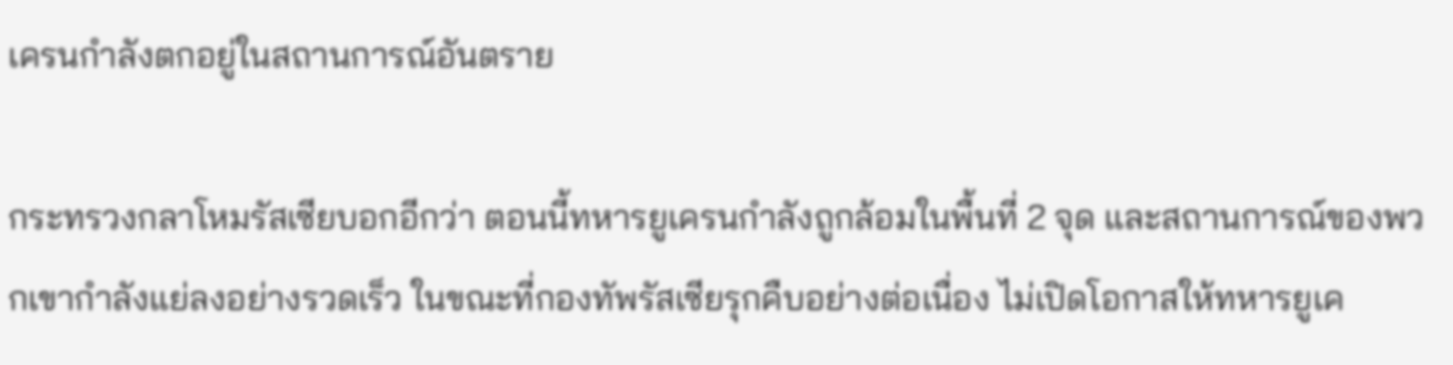เครนกำลังตกอยู่ในสถานการณ์อันตราย

กระทรวงกลาโหมรัสเซียบอกอีกว่า ตอนนี้ทหารยูเครนกำลังถูกล้อมในพื้นที่ 2 จุด และสถานการณ์ของพวกเขากำลังแย่ลงอย่างรวดเร็ว ในขณะที่กองทัพรัสเซียรุกคืบอย่างต่อเนื่อง ไม่เปิดโอกาสให้ทหารยูเค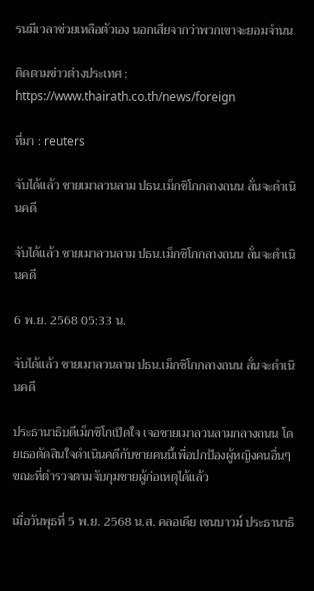รนมีเวลาช่วยเหลือตัวเอง นอกเสียจากว่าพวกเขาจะยอมจำนน

ติดตามข่าวต่างประเทศ : https://www.thairath.co.th/news/foreign

ที่มา : reuters

จับได้แล้ว ชายเมาลวนลาม ปธน.เม็กซิโกกลางถนน ลั่นจะดำเนินคดี

จับได้แล้ว ชายเมาลวนลาม ปธน.เม็กซิโกกลางถนน ลั่นจะดำเนินคดี

6 พ.ย. 2568 05:33 น.

จับได้แล้ว ชายเมาลวนลาม ปธน.เม็กซิโกกลางถนน ลั่นจะดำเนินคดี

ประธานาธิบดีเม็กซิโกเปิดใจ เจอชายเมาลวนลามกลางถนน โดยเธอตัดสินใจดำเนินคดีกับชายคนนี้เพื่อปกป้องผู้หญิงคนอื่นๆ ขณะที่ตำรวจตามจับกุมชายผู้ก่อเหตุได้แล้ว

เมื่อวันพุธที่ 5 พ.ย. 2568 น.ส. คลอเดีย เชนบาวม์ ประธานาธิ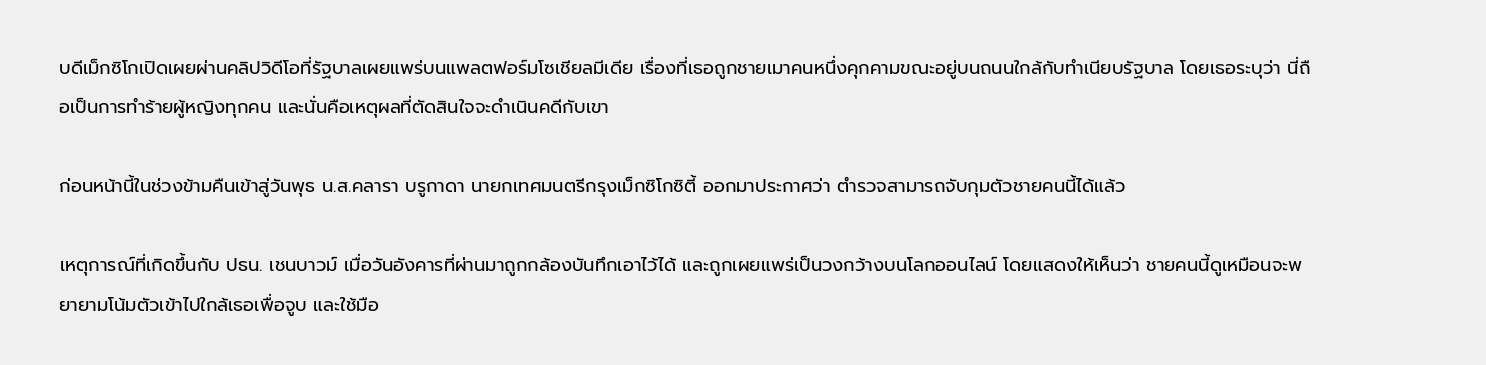บดีเม็กซิโกเปิดเผยผ่านคลิปวิดีโอที่รัฐบาลเผยแพร่บนแพลตฟอร์มโซเชียลมีเดีย เรื่องที่เธอถูกชายเมาคนหนึ่งคุกคามขณะอยู่บนถนนใกล้กับทำเนียบรัฐบาล โดยเธอระบุว่า นี่ถือเป็นการทำร้ายผู้หญิงทุกคน และนั่นคือเหตุผลที่ตัดสินใจจะดำเนินคดีกับเขา

ก่อนหน้านี้ในช่วงข้ามคืนเข้าสู่วันพุธ น.ส.คลารา บรูกาดา นายกเทศมนตรีกรุงเม็กซิโกซิตี้ ออกมาประกาศว่า ตำรวจสามารถจับกุมตัวชายคนนี้ได้แล้ว

เหตุการณ์ที่เกิดขึ้นกับ ปธน. เชนบาวม์ เมื่อวันอังคารที่ผ่านมาถูกกล้องบันทึกเอาไว้ได้ และถูกเผยแพร่เป็นวงกว้างบนโลกออนไลน์ โดยแสดงให้เห็นว่า ชายคนนี้ดูเหมือนจะพยายามโน้มตัวเข้าไปใกล้เธอเพื่อจูบ และใช้มือ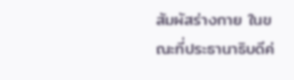สัมผัสร่างกาย ในขณะที่ประธานาธิบดีค่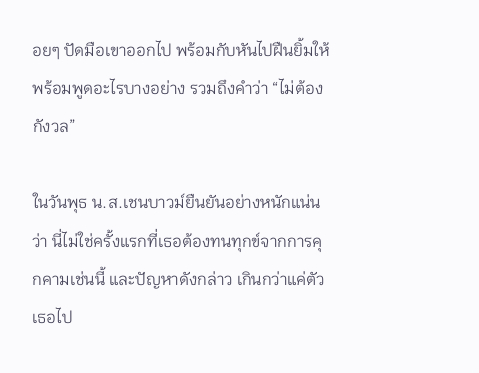อยๆ ปัดมือเขาออกไป พร้อมกับหันไปฝืนยิ้มให้ พร้อมพูดอะไรบางอย่าง รวมถึงคำว่า “ไม่ต้องกังวล”

ในวันพุธ น.ส.เชนบาวม์ยืนยันอย่างหนักแน่นว่า นี่ไม่ใช่ครั้งแรกที่เธอต้องทนทุกข์จากการคุกคามเช่นนี้ และปัญหาดังกล่าว เกินกว่าแค่ตัวเธอไป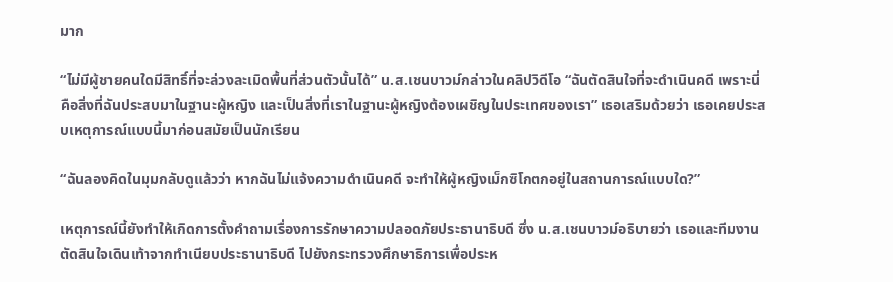มาก

“ไม่มีผู้ชายคนใดมีสิทธิ์ที่จะล่วงละเมิดพื้นที่ส่วนตัวนั้นได้” น.ส.เชนบาวม์กล่าวในคลิปวิดีโอ “ฉันตัดสินใจที่จะดำเนินคดี เพราะนี่คือสิ่งที่ฉันประสบมาในฐานะผู้หญิง และเป็นสิ่งที่เราในฐานะผู้หญิงต้องเผชิญในประเทศของเรา” เธอเสริมด้วยว่า เธอเคยประสบเหตุการณ์แบบนี้มาก่อนสมัยเป็นนักเรียน

“ฉันลองคิดในมุมกลับดูแล้วว่า หากฉันไม่แจ้งความดำเนินคดี จะทำให้ผู้หญิงเม็กซิโกตกอยู่ในสถานการณ์แบบใด?”

เหตุการณ์นี้ยังทำให้เกิดการตั้งคำถามเรื่องการรักษาความปลอดภัยประธานาธิบดี ซึ่ง น.ส.เชนบาวม์อธิบายว่า เธอและทีมงานตัดสินใจเดินเท้าจากทำเนียบประธานาธิบดี ไปยังกระทรวงศึกษาธิการเพื่อประห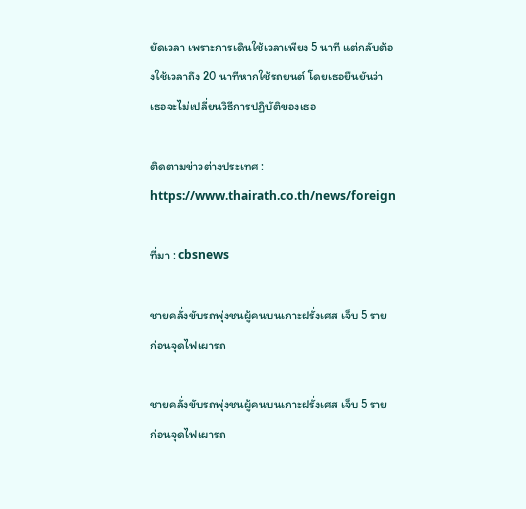ยัดเวลา เพราะการเดินใช้เวลาเพียง 5 นาที แต่กลับต้องใช้เวลาถึง 20 นาทีหากใช้รถยนต์ โดยเธอยืนยันว่า เธอจะไม่เปลี่ยนวิธีการปฏิบัติของเธอ

ติดตามข่าวต่างประเทศ : https://www.thairath.co.th/news/foreign

ที่มา : cbsnews

ชายคลั่งขับรถพุ่งชนผู้คนบนเกาะฝรั่งเศส เจ็บ 5 ราย ก่อนจุดไฟเผารถ

ชายคลั่งขับรถพุ่งชนผู้คนบนเกาะฝรั่งเศส เจ็บ 5 ราย ก่อนจุดไฟเผารถ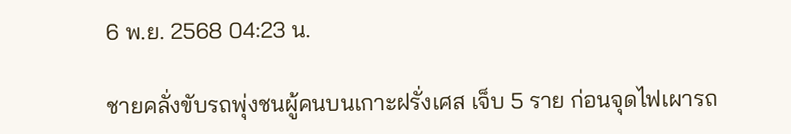6 พ.ย. 2568 04:23 น.

ชายคลั่งขับรถพุ่งชนผู้คนบนเกาะฝรั่งเศส เจ็บ 5 ราย ก่อนจุดไฟเผารถ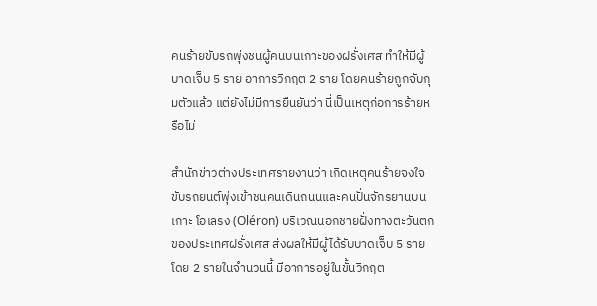คนร้ายขับรถพุ่งชนผู้คนบนเกาะของฝรั่งเศส ทำให้มีผู้บาดเจ็บ 5 ราย อาการวิกฤต 2 ราย โดยคนร้ายถูกจับกุมตัวแล้ว แต่ยังไม่มีการยืนยันว่า นี่เป็นเหตุก่อการร้ายหรือไม่

สำนักข่าวต่างประเทศรายงานว่า เกิดเหตุคนร้ายจงใจขับรถยนต์พุ่งเข้าชนคนเดินถนนและคนปั่นจักรยานบนเกาะ โอเลรง (Oléron) บริเวณนอกชายฝั่งทางตะวันตกของประเทศฝรั่งเศส ส่งผลให้มีผู้ได้รับบาดเจ็บ 5 ราย โดย 2 รายในจำนวนนี้ มีอาการอยู่ในขั้นวิกฤต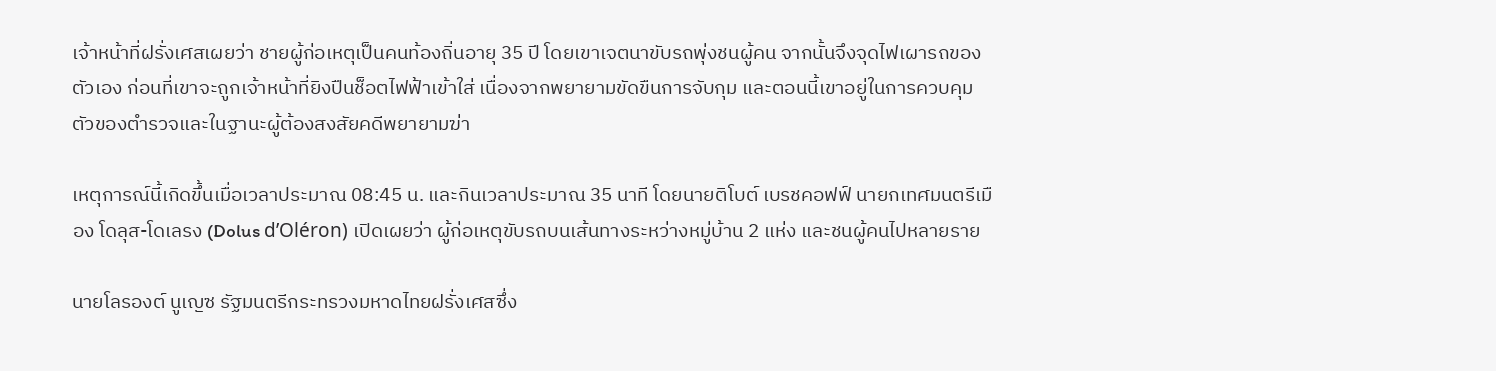เจ้าหน้าที่ฝรั่งเศสเผยว่า ชายผู้ก่อเหตุเป็นคนท้องถิ่นอายุ 35 ปี โดยเขาเจตนาขับรถพุ่งชนผู้คน จากนั้นจึงจุดไฟเผารถของตัวเอง ก่อนที่เขาจะถูกเจ้าหน้าที่ยิงปืนช็อตไฟฟ้าเข้าใส่ เนื่องจากพยายามขัดขืนการจับกุม และตอนนี้เขาอยู่ในการควบคุมตัวของตำรวจและในฐานะผู้ต้องสงสัยคดีพยายามฆ่า

เหตุการณ์นี้เกิดขึ้นเมื่อเวลาประมาณ 08:45 น. และกินเวลาประมาณ 35 นาที โดยนายติโบต์ เบรชคอฟฟ์ นายกเทศมนตรีเมือง โดลุส-โดเลรง (Dolus d’Oléron) เปิดเผยว่า ผู้ก่อเหตุขับรถบนเส้นทางระหว่างหมู่บ้าน 2 แห่ง และชนผู้คนไปหลายราย

นายโลรองต์ นูเญซ รัฐมนตรีกระทรวงมหาดไทยฝรั่งเศสซึ่ง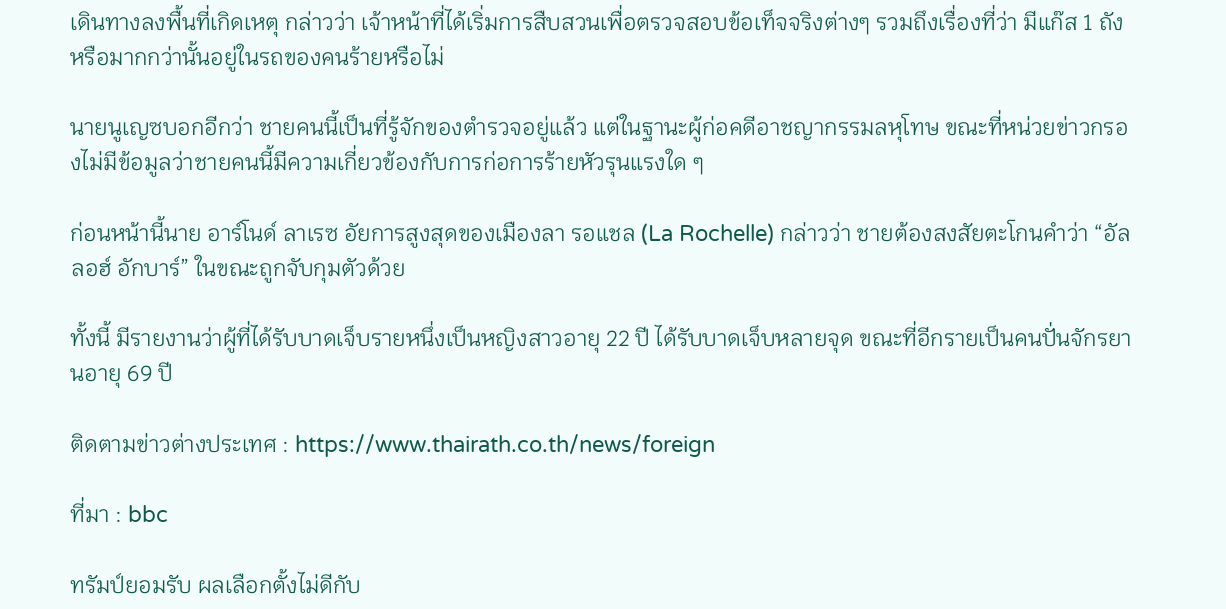เดินทางลงพื้นที่เกิดเหตุ กล่าวว่า เจ้าหน้าที่ได้เริ่มการสืบสวนเพื่อตรวจสอบข้อเท็จจริงต่างๆ รวมถึงเรื่องที่ว่า มีแก๊ส 1 ถังหรือมากกว่านั้นอยู่ในรถของคนร้ายหรือไม่

นายนูเญซบอกอีกว่า ชายคนนี้เป็นที่รู้จักของตำรวจอยู่แล้ว แต่ในฐานะผู้ก่อคดีอาชญากรรมลหุโทษ ขณะที่หน่วยข่าวกรองไม่มีข้อมูลว่าชายคนนี้มีความเกี่ยวข้องกับการก่อการร้ายหัวรุนแรงใด ๆ

ก่อนหน้านี้นาย อาร์โนด์ ลาเรซ อัยการสูงสุดของเมืองลา รอแชล (La Rochelle) กล่าวว่า ชายต้องสงสัยตะโกนคำว่า “อัลลอฮ์ อักบาร์” ในขณะถูกจับกุมตัวด้วย

ทั้งนี้ มีรายงานว่าผู้ที่ได้รับบาดเจ็บรายหนึ่งเป็นหญิงสาวอายุ 22 ปี ได้รับบาดเจ็บหลายจุด ขณะที่อีกรายเป็นคนปั่นจักรยานอายุ 69 ปี

ติดตามข่าวต่างประเทศ : https://www.thairath.co.th/news/foreign

ที่มา : bbc

ทรัมป์ยอมรับ ผลเลือกตั้งไม่ดีกับ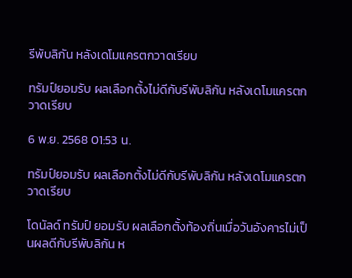รีพับลิกัน หลังเดโมแครตกวาดเรียบ

ทรัมป์ยอมรับ ผลเลือกตั้งไม่ดีกับรีพับลิกัน หลังเดโมแครตกวาดเรียบ

6 พ.ย. 2568 01:53 น.

ทรัมป์ยอมรับ ผลเลือกตั้งไม่ดีกับรีพับลิกัน หลังเดโมแครตกวาดเรียบ

โดนัลด์ ทรัมป์ ยอมรับ ผลเลือกตั้งท้องถิ่นเมื่อวันอังคารไม่เป็นผลดีกับรีพับลิกัน ห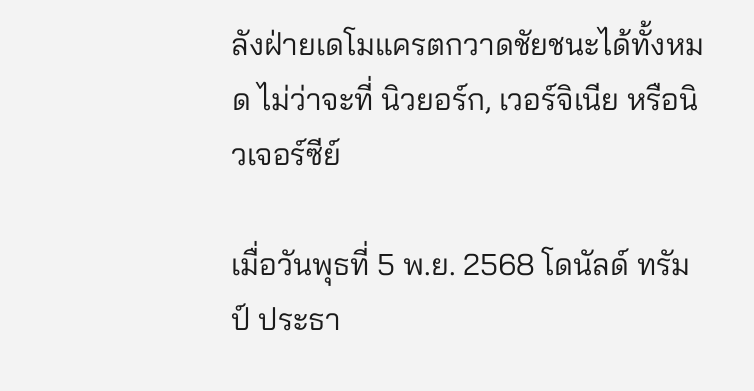ลังฝ่ายเดโมแครตกวาดชัยชนะได้ทั้งหมด ไม่ว่าจะที่ นิวยอร์ก, เวอร์จิเนีย หรือนิวเจอร์ซีย์

เมื่อวันพุธที่ 5 พ.ย. 2568 โดนัลด์ ทรัมป์ ประธา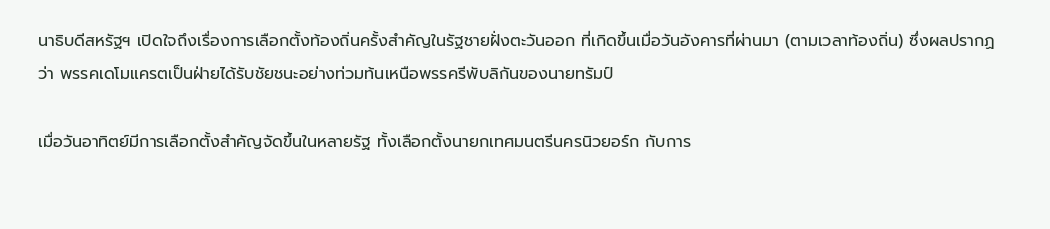นาธิบดีสหรัฐฯ เปิดใจถึงเรื่องการเลือกตั้งท้องถิ่นครั้งสำคัญในรัฐชายฝั่งตะวันออก ที่เกิดขึ้นเมื่อวันอังคารที่ผ่านมา (ตามเวลาท้องถิ่น) ซึ่งผลปรากฏว่า พรรคเดโมแครตเป็นฝ่ายได้รับชัยชนะอย่างท่วมท้นเหนือพรรครีพับลิกันของนายทรัมป์

เมื่อวันอาทิตย์มีการเลือกตั้งสำคัญจัดขึ้นในหลายรัฐ ทั้งเลือกตั้งนายกเทศมนตรีนครนิวยอร์ก กับการ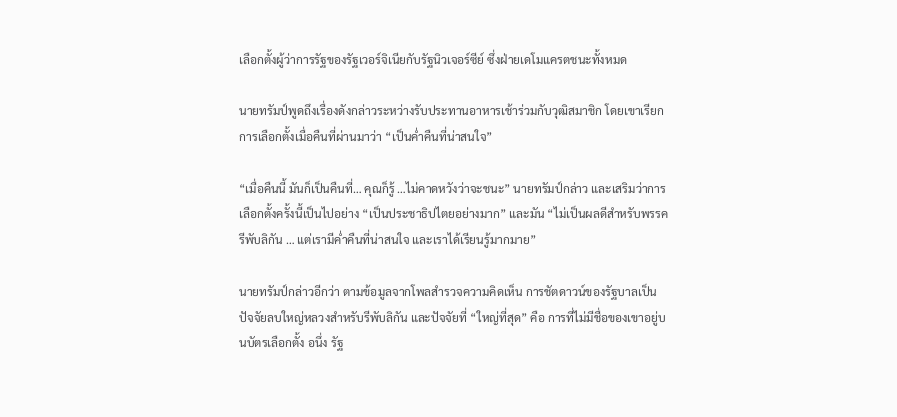เลือกตั้งผู้ว่าการรัฐของรัฐเวอร์จิเนียกับรัฐนิวเจอร์ซีย์ ซึ่งฝ่ายเดโมแครตชนะทั้งหมด

นายทรัมป์พูดถึงเรื่องดังกล่าวระหว่างรับประทานอาหารเช้าร่วมกับวุฒิสมาชิก โดยเขาเรียกการเลือกตั้งเมื่อคืนที่ผ่านมาว่า “เป็นค่ำคืนที่น่าสนใจ”

“เมื่อคืนนี้ มันก็เป็นคืนที่… คุณก็รู้ …ไม่คาดหวังว่าจะชนะ” นายทรัมป์กล่าว และเสริมว่าการเลือกตั้งครั้งนี้เป็นไปอย่าง “เป็นประชาธิปไตยอย่างมาก” และมัน “ไม่เป็นผลดีสำหรับพรรครีพับลิกัน … แต่เรามีค่ำคืนที่น่าสนใจ และเราได้เรียนรู้มากมาย”

นายทรัมป์กล่าวอีกว่า ตามข้อมูลจากโพลสำรวจความคิดเห็น การชัตดาวน์ของรัฐบาลเป็นปัจจัยลบใหญ่หลวงสำหรับรีพับลิกัน และปัจจัยที่ “ใหญ่ที่สุด” คือ การที่ไม่มีชื่อของเขาอยู่บนบัตรเลือกตั้ง อนึ่ง รัฐ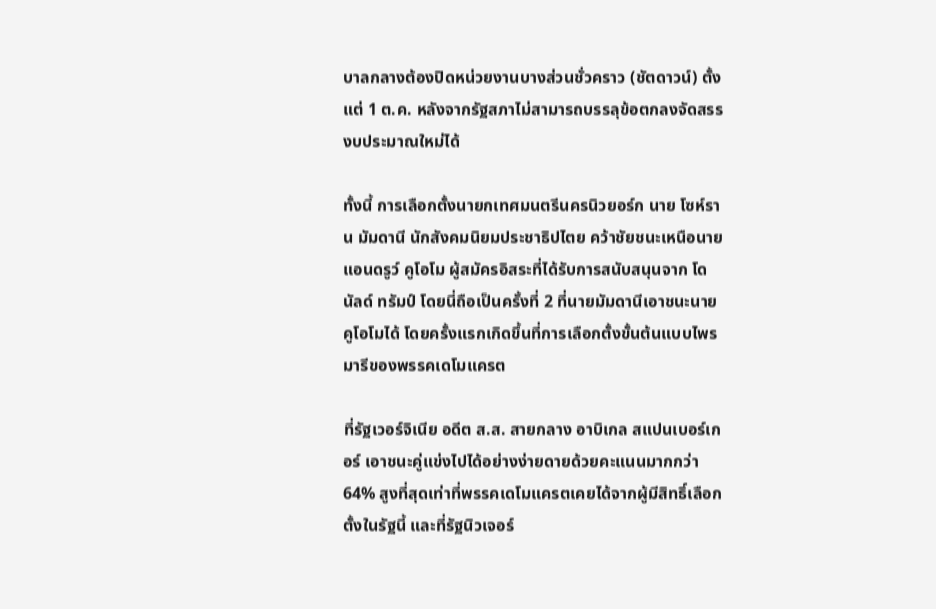บาลกลางต้องปิดหน่วยงานบางส่วนชั่วคราว (ชัตดาวน์) ตั้งแต่ 1 ต.ค. หลังจากรัฐสภาไม่สามารถบรรลุข้อตกลงจัดสรรงบประมาณใหม่ได้

ทั้งนี้ การเลือกตั้งนายกเทศมนตรีนครนิวยอร์ก นาย โซห์ราน มัมดานี นักสังคมนิยมประชาธิปไตย คว้าชัยชนะเหนือนาย แอนดรูว์ คูโอโม ผู้สมัครอิสระที่ได้รับการสนับสนุนจาก โดนัลด์ ทรัมป์ โดยนี่ถือเป็นครั้งที่ 2 ที่นายมัมดานีเอาชนะนายคูโอโมได้ โดยครั้งแรกเกิดขึ้นที่การเลือกตั้งขั้นต้นแบบไพรมารีของพรรคเดโมแครต

ที่รัฐเวอร์จิเนีย อดีต ส.ส. สายกลาง อาบิเกล สแปนเบอร์เกอร์ เอาชนะคู่แข่งไปได้อย่างง่ายดายด้วยคะแนนมากกว่า 64% สูงที่สุดเท่าที่พรรคเดโมแครตเคยได้จากผู้มีสิทธิ์เลือกตั้งในรัฐนี้ และที่รัฐนิวเจอร์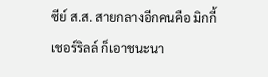ซีย์ ส.ส. สายกลางอีกคนคือ มิกกี้ เชอร์ริลล์ ก็เอาชนะนา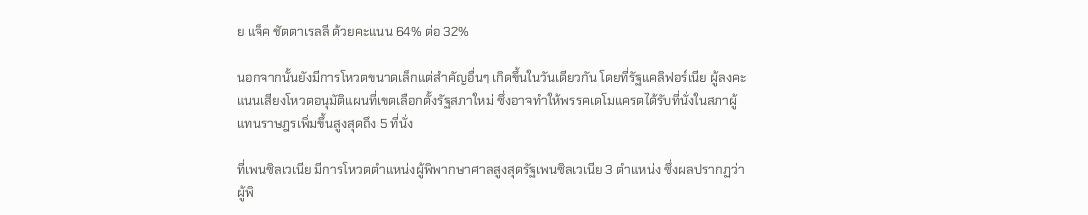ย แจ็ค ชัตตาเรลลี ด้วยคะแนน 64% ต่อ 32%

นอกจากนั้นยังมีการโหวตขนาดเล็กแต่สำคัญอื่นๆ เกิดขึ้นในวันเดียวกัน โดยที่รัฐแคลิฟอร์เนีย ผู้ลงคะแนนเสียงโหวตอนุมัติแผนที่เขตเลือกตั้งรัฐสภาใหม่ ซึ่งอาจทำให้พรรคเดโมแครตได้รับที่นั่งในสภาผู้แทนราษฎรเพิ่มขึ้นสูงสุดถึง 5 ที่นั่ง

ที่เพนซิลเวเนีย มีการโหวตตำแหน่งผู้พิพากษาศาลสูงสุดรัฐเพนซิลเวเนีย 3 ตำแหน่ง ซึ่งผลปรากฏว่าผู้พิ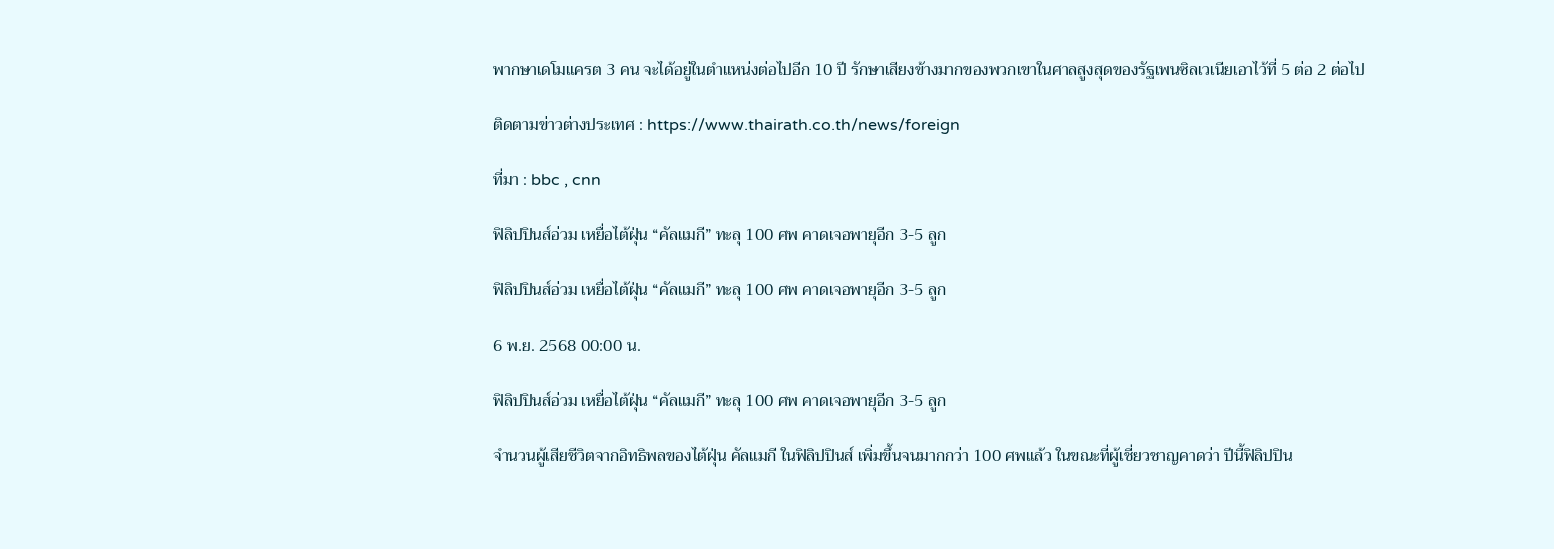พากษาเดโมแครต 3 คน จะได้อยู่ในตำแหน่งต่อไปอีก 10 ปี รักษาเสียงข้างมากของพวกเขาในศาลสูงสุดของรัฐเพนซิลเวเนียเอาไว้ที่ 5 ต่อ 2 ต่อไป

ติดตามข่าวต่างประเทศ : https://www.thairath.co.th/news/foreign

ที่มา : bbc , cnn

ฟิลิปปินส์อ่วม เหยื่อไต้ฝุ่น “คัลแมกี” ทะลุ 100 ศพ คาดเจอพายุอีก 3-5 ลูก

ฟิลิปปินส์อ่วม เหยื่อไต้ฝุ่น “คัลแมกี” ทะลุ 100 ศพ คาดเจอพายุอีก 3-5 ลูก

6 พ.ย. 2568 00:00 น.

ฟิลิปปินส์อ่วม เหยื่อไต้ฝุ่น “คัลแมกี” ทะลุ 100 ศพ คาดเจอพายุอีก 3-5 ลูก

จำนวนผู้เสียชีวิตจากอิทธิพลของไต้ฝุ่น คัลแมกี ในฟิลิปปินส์ เพิ่มขึ้นจนมากกว่า 100 ศพแล้ว ในขณะที่ผู้เชี่ยวชาญคาดว่า ปีนี้ฟิลิปปิน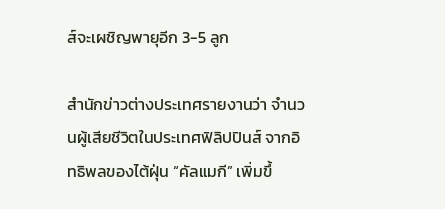ส์จะเผชิญพายุอีก 3-5 ลูก

สำนักข่าวต่างประเทศรายงานว่า จำนวนผู้เสียชีวิตในประเทศฟิลิปปินส์ จากอิทธิพลของไต้ฝุ่น “คัลแมกี” เพิ่มขึ้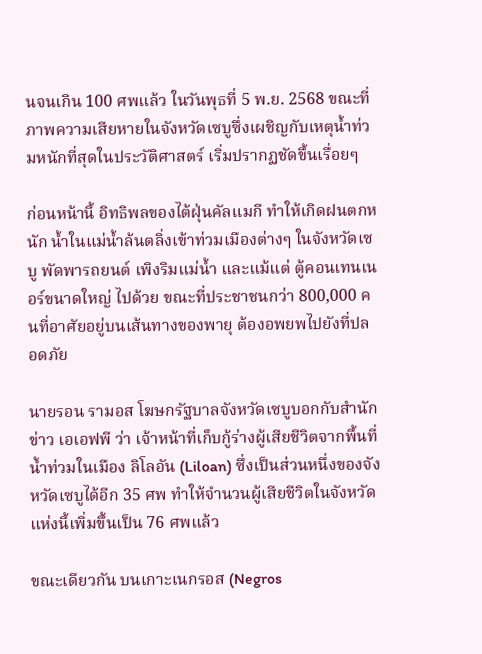นจนเกิน 100 ศพแล้ว ในวันพุธที่ 5 พ.ย. 2568 ขณะที่ภาพความเสียหายในจังหวัดเซบูซึ่งเผชิญกับเหตุน้ำท่วมหนักที่สุดในประวัติศาสตร์ เริ่มปรากฏชัดขึ้นเรื่อยๆ

ก่อนหน้านี้ อิทธิพลของไต้ฝุ่นคัลแมกี ทำให้เกิดฝนตกหนัก น้ำในแม่น้ำล้นตลิ่งเข้าท่วมเมืองต่างๆ ในจังหวัดเซบู พัดพารถยนต์ เพิงริมแม่น้ำ และแม้แต่ ตู้คอนเทนเนอร์ขนาดใหญ่ ไปด้วย ขณะที่ประชาชนกว่า 800,000 คนที่อาศัยอยู่บนเส้นทางของพายุ ต้องอพยพไปยังที่ปลอดภัย

นายรอน รามอส โฆษกรัฐบาลจังหวัดเซบูบอกกับสำนักข่าว เอเอฟพี ว่า เจ้าหน้าที่เก็บกู้ร่างผู้เสียชีวิตจากพื้นที่น้ำท่วมในเมือง ลิโลอัน (Liloan) ซึ่งเป็นส่วนหนึ่งของจังหวัดเซบูได้อีก 35 ศพ ทำให้จำนวนผู้เสียชีวิตในจังหวัดแห่งนี้เพิ่มขึ้นเป็น 76 ศพแล้ว

ขณะเดียวกัน บนเกาะเนกรอส (Negros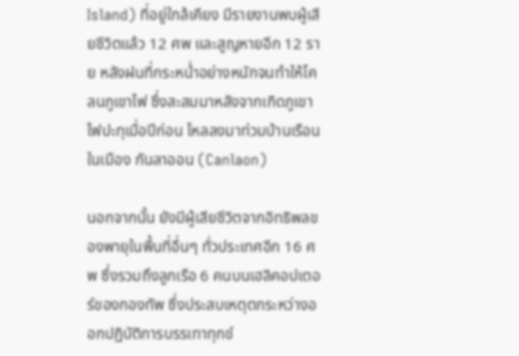Island) ที่อยู่ใกล้เคียง มีรายงานพบผู้เสียชีวิตแล้ว 12 ศพ และสูญหายอีก 12 ราย หลังฝนที่กระหน่ำอย่างหนักจนทำให้โคลนภูเขาไฟ ซึ่งสะสมมาหลังจากเกิดภูเขาไฟปะทุเมื่อปีก่อน ไหลลงมาท่วมบ้านเรือนในเมือง กันลาออน (Canlaon)

นอกจากนั้น ยังมีผู้เสียชีวิตจากอิทธิพลของพายุในพื้นที่อื่นๆ ทั่วประเทศอีก 16 ศพ ซึ่งรวมถึงลูกเรือ 6 คนบนเฮลิคอปเตอร์ของกองทัพ ซึ่งประสบเหตุตกระหว่างออกปฏิบัติการบรรเทาทุกข์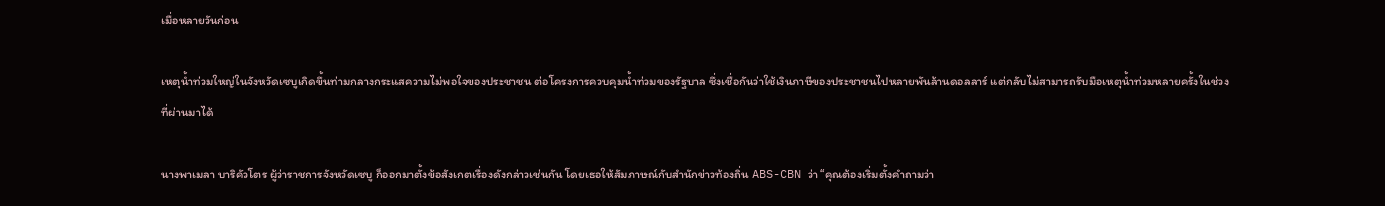เมื่อหลายวันก่อน

เหตุน้ำท่วมใหญ่ในจังหวัดเซบูเกิดขึ้นท่ามกลางกระแสความไม่พอใจของประชาชน ต่อโครงการควบคุมน้ำท่วมของรัฐบาล ซึ่งเชื่อกันว่าใช้เงินภาษีของประชาชนไปหลายพันล้านดอลลาร์ แต่กลับไม่สามารถรับมือเหตุน้ำท่วมหลายครั้งในช่วงที่ผ่านมาได้

นางพาเมลา บาริคัวโตร ผู้ว่าราชการจังหวัดเซบู ก็ออกมาตั้งข้อสังเกตเรื่องดังกล่าวเช่นกัน โดยเธอให้สัมภาษณ์กับสำนักข่าวท้องถิ่น ABS-CBN ว่า “คุณต้องเริ่มตั้งคำถามว่า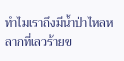ทำไมเราถึงมีน้ำป่าไหลหลากที่เลวร้ายข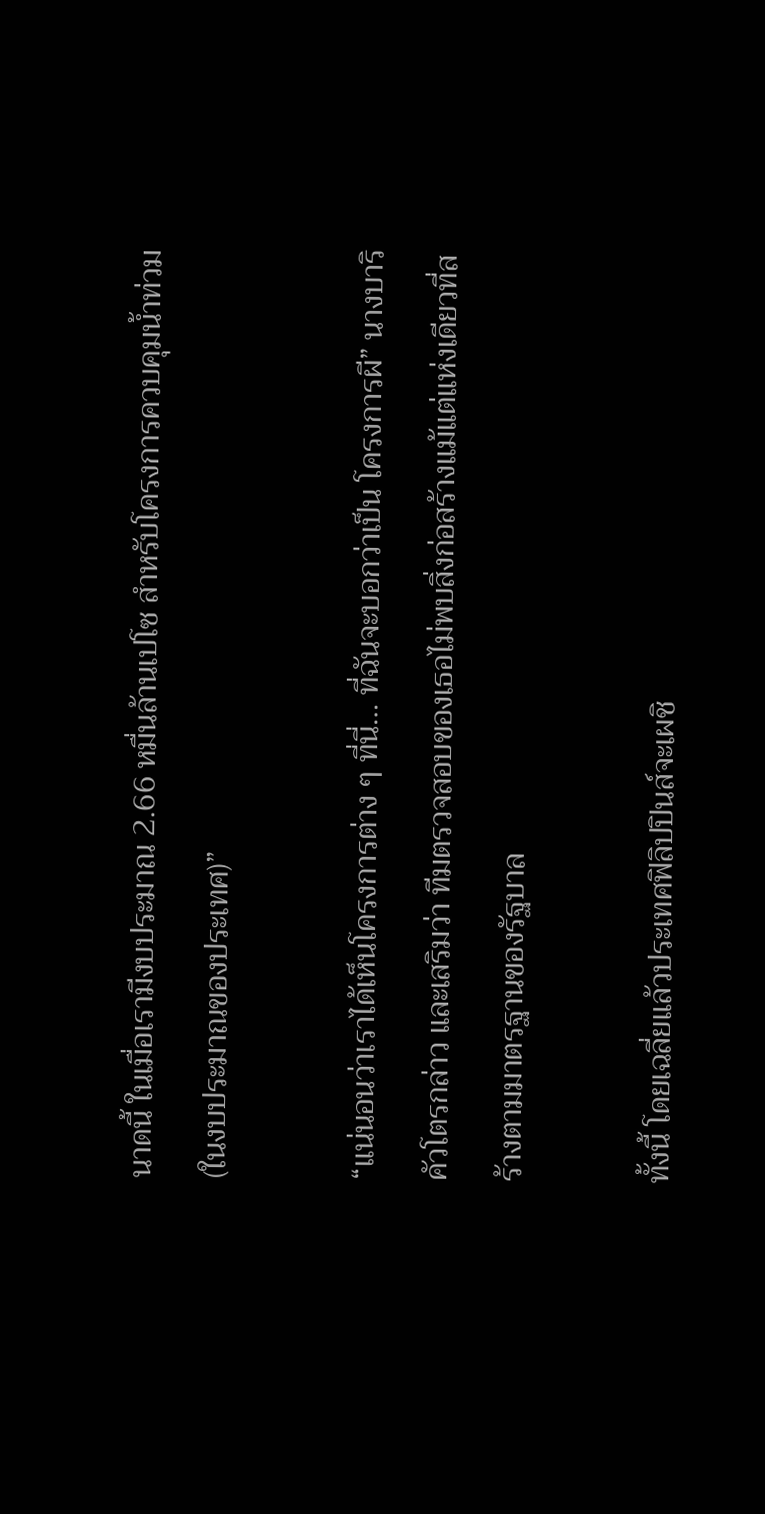นาดนี้ ในเมื่อเรามีงบประมาณ 2.66 หมื่นล้านเปโซ สำหรับโครงการควบคุมน้ำท่วม (ในงบประมาณของประเทศ)”

“แน่นอนว่าเราได้เห็นโครงการต่าง ๆ ที่นี่… ที่ฉันจะบอกว่าเป็น โครงการผี” นางบาริคัวโตรกล่าว และเสริมว่า ทีมตรวจสอบของเธอไม่พบสิ่งก่อสร้างแม้แต่แห่งเดียวที่สร้างตามมาตรฐานของรัฐบาล

ทั้งนี้ โดยเฉลี่ยแล้วประเทศฟิลิปปินส์จะเผชิ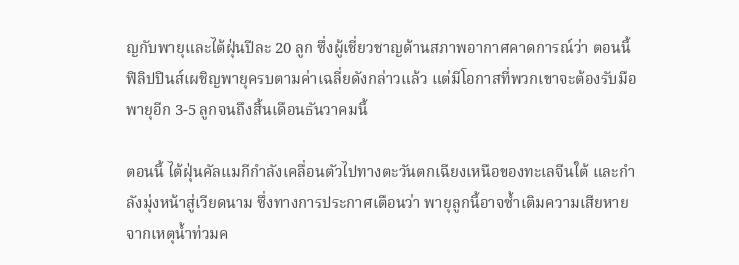ญกับพายุและไต้ฝุ่นปีละ 20 ลูก ซึ่งผู้เชี่ยวชาญด้านสภาพอากาศคาดการณ์ว่า ตอนนี้ฟิลิปปินส์เผชิญพายุครบตามค่าเฉลี่ยดังกล่าวแล้ว แต่มีโอกาสที่พวกเขาจะต้องรับมือพายุอีก 3-5 ลูกจนถึงสิ้นเดือนธันวาคมนี้

ตอนนี้ ไต้ฝุ่นคัลแมกีกำลังเคลื่อนตัวไปทางตะวันตกเฉียงเหนือของทะเลจีนใต้ และกำลังมุ่งหน้าสู่เวียดนาม ซึ่งทางการประกาศเตือนว่า พายุลูกนี้อาจซ้ำเติมความเสียหายจากเหตุน้ำท่วมค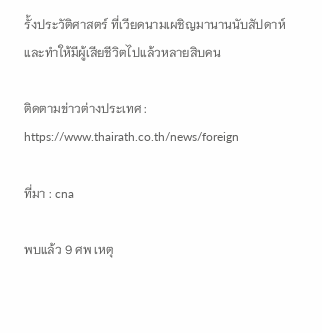รั้งประวัติศาสตร์ ที่เวียดนามเผชิญมานานนับสัปดาห์ และทำให้มีผู้เสียชีวิตไปแล้วหลายสิบคน

ติดตามข่าวต่างประเทศ : https://www.thairath.co.th/news/foreign

ที่มา : cna

พบแล้ว 9 ศพ เหตุ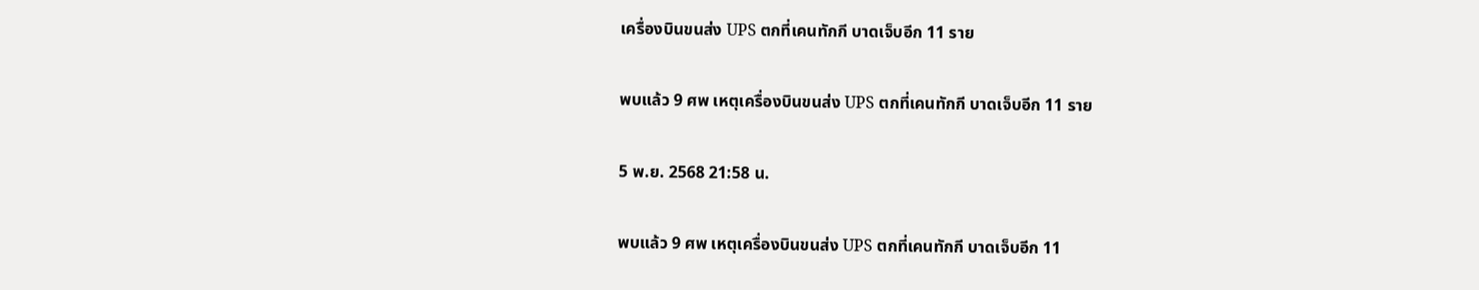เครื่องบินขนส่ง UPS ตกที่เคนทักกี บาดเจ็บอีก 11 ราย

พบแล้ว 9 ศพ เหตุเครื่องบินขนส่ง UPS ตกที่เคนทักกี บาดเจ็บอีก 11 ราย

5 พ.ย. 2568 21:58 น.

พบแล้ว 9 ศพ เหตุเครื่องบินขนส่ง UPS ตกที่เคนทักกี บาดเจ็บอีก 11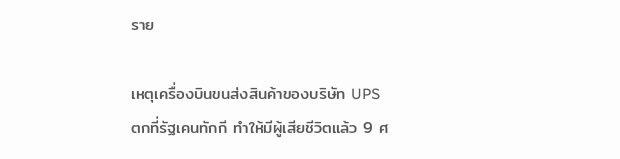ราย

เหตุเครื่องบินขนส่งสินค้าของบริษัท UPS ตกที่รัฐเคนทักกี ทำให้มีผู้เสียชีวิตแล้ว 9 ศ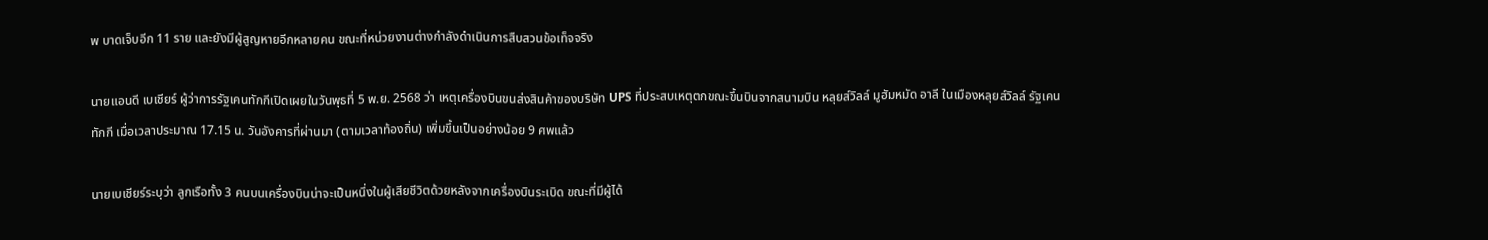พ บาดเจ็บอีก 11 ราย และยังมีผู้สูญหายอีกหลายคน ขณะที่หน่วยงานต่างกำลังดำเนินการสืบสวนข้อเท็จจริง

นายแอนดี เบเชียร์ ผู้ว่าการรัฐเคนทักกีเปิดเผยในวันพุธที่ 5 พ.ย. 2568 ว่า เหตุเครื่องบินขนส่งสินค้าของบริษัท UPS ที่ประสบเหตุตกขณะขึ้นบินจากสนามบิน หลุยส์วิลล์ มูฮัมหมัด อาลี ในเมืองหลุยส์วิลล์ รัฐเคนทักกี เมื่อเวลาประมาณ 17.15 น. วันอังคารที่ผ่านมา (ตามเวลาท้องถิ่น) เพิ่มขึ้นเป็นอย่างน้อย 9 ศพแล้ว

นายเบเชียร์ระบุว่า ลูกเรือทั้ง 3 คนบนเครื่องบินน่าจะเป็นหนึ่งในผู้เสียชีวิตด้วยหลังจากเครื่องบินระเบิด ขณะที่มีผู้ได้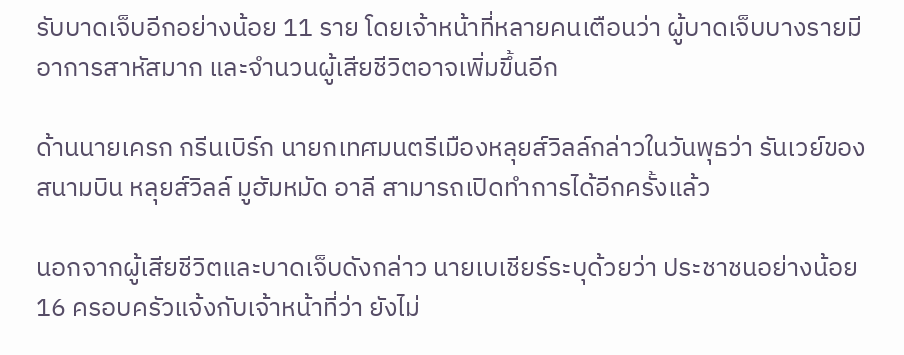รับบาดเจ็บอีกอย่างน้อย 11 ราย โดยเจ้าหน้าที่หลายคนเตือนว่า ผู้บาดเจ็บบางรายมีอาการสาหัสมาก และจำนวนผู้เสียชีวิตอาจเพิ่มขึ้นอีก

ด้านนายเครก กรีนเบิร์ก นายกเทศมนตรีเมืองหลุยส์วิลล์กล่าวในวันพุธว่า รันเวย์ของสนามบิน หลุยส์วิลล์ มูฮัมหมัด อาลี สามารถเปิดทำการได้อีกครั้งแล้ว

นอกจากผู้เสียชีวิตและบาดเจ็บดังกล่าว นายเบเชียร์ระบุด้วยว่า ประชาชนอย่างน้อย 16 ครอบครัวแจ้งกับเจ้าหน้าที่ว่า ยังไม่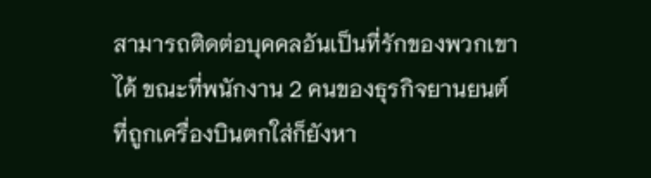สามารถติดต่อบุคคลอันเป็นที่รักของพวกเขาได้ ขณะที่พนักงาน 2 คนของธุรกิจยานยนต์ที่ถูกเครื่องบินตกใส่ก็ยังหา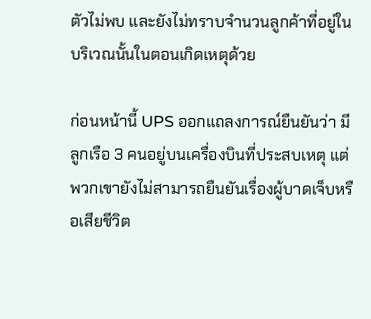ตัวไม่พบ และยังไม่ทราบจำนวนลูกค้าที่อยู่ในบริเวณนั้นในตอนเกิดเหตุด้วย

ก่อนหน้านี้ UPS ออกแถลงการณ์ยืนยันว่า มีลูกเรือ 3 คนอยู่บนเครื่องบินที่ประสบเหตุ แต่พวกเขายังไม่สามารถยืนยันเรื่องผู้บาดเจ็บหรือเสียชีวิต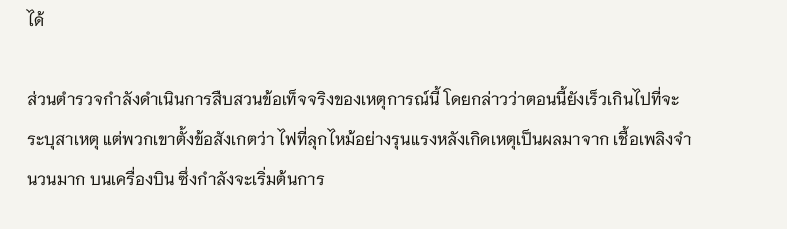ได้

ส่วนตำรวจกำลังดำเนินการสืบสวนข้อเท็จจริงของเหตุการณ์นี้ โดยกล่าวว่าตอนนี้ยังเร็วเกินไปที่จะระบุสาเหตุ แต่พวกเขาตั้งข้อสังเกตว่า ไฟที่ลุกไหม้อย่างรุนแรงหลังเกิดเหตุเป็นผลมาจาก เชื้อเพลิงจำนวนมาก บนเครื่องบิน ซึ่งกำลังจะเริ่มต้นการ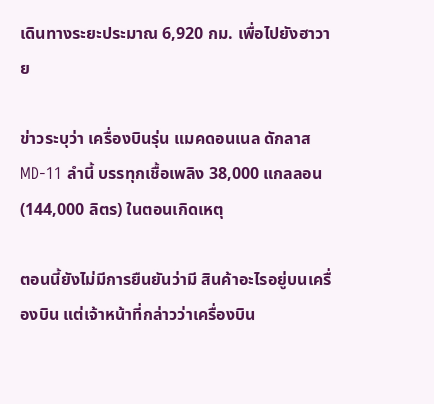เดินทางระยะประมาณ 6,920 กม. เพื่อไปยังฮาวาย

ข่าวระบุว่า เครื่องบินรุ่น แมคดอนเนล ดักลาส MD‑11 ลำนี้ บรรทุกเชื้อเพลิง 38,000 แกลลอน (144,000 ลิตร) ในตอนเกิดเหตุ

ตอนนี้ยังไม่มีการยืนยันว่ามี สินค้าอะไรอยู่บนเครื่องบิน แต่เจ้าหน้าที่กล่าวว่าเครื่องบิน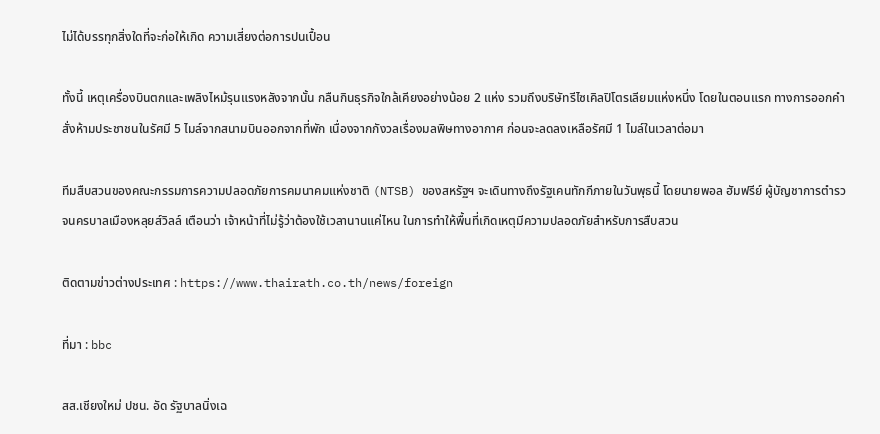ไม่ได้บรรทุกสิ่งใดที่จะก่อให้เกิด ความเสี่ยงต่อการปนเปื้อน

ทั้งนี้ เหตุเครื่องบินตกและเพลิงไหม้รุนแรงหลังจากนั้น กลืนกินธุรกิจใกล้เคียงอย่างน้อย 2 แห่ง รวมถึงบริษัทรีไซเคิลปิโตรเลียมแห่งหนึ่ง โดยในตอนแรก ทางการออกคำสั่งห้ามประชาชนในรัศมี 5 ไมล์จากสนามบินออกจากที่พัก เนื่องจากกังวลเรื่องมลพิษทางอากาศ ก่อนจะลดลงเหลือรัศมี 1 ไมล์ในเวลาต่อมา

ทีมสืบสวนของคณะกรรมการความปลอดภัยการคมนาคมแห่งชาติ (NTSB) ของสหรัฐฯ จะเดินทางถึงรัฐเคนทักกีภายในวันพุธนี้ โดยนายพอล ฮัมฟรีย์ ผู้บัญชาการตำรวจนครบาลเมืองหลุยส์วิลล์ เตือนว่า เจ้าหน้าที่ไม่รู้ว่าต้องใช้เวลานานแค่ไหน ในการทำให้พื้นที่เกิดเหตุมีความปลอดภัยสำหรับการสืบสวน

ติดตามข่าวต่างประเทศ : https://www.thairath.co.th/news/foreign

ที่มา : bbc

สส.เชียงใหม่ ปชน. อัด รัฐบาลนิ่งเฉ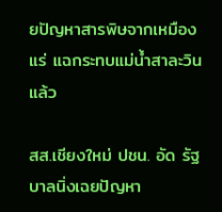ยปัญหาสารพิษจากเหมืองแร่ แฉกระทบแม่น้ำสาละวินแล้ว

สส.เชียงใหม่ ปชน. อัด รัฐบาลนิ่งเฉยปัญหา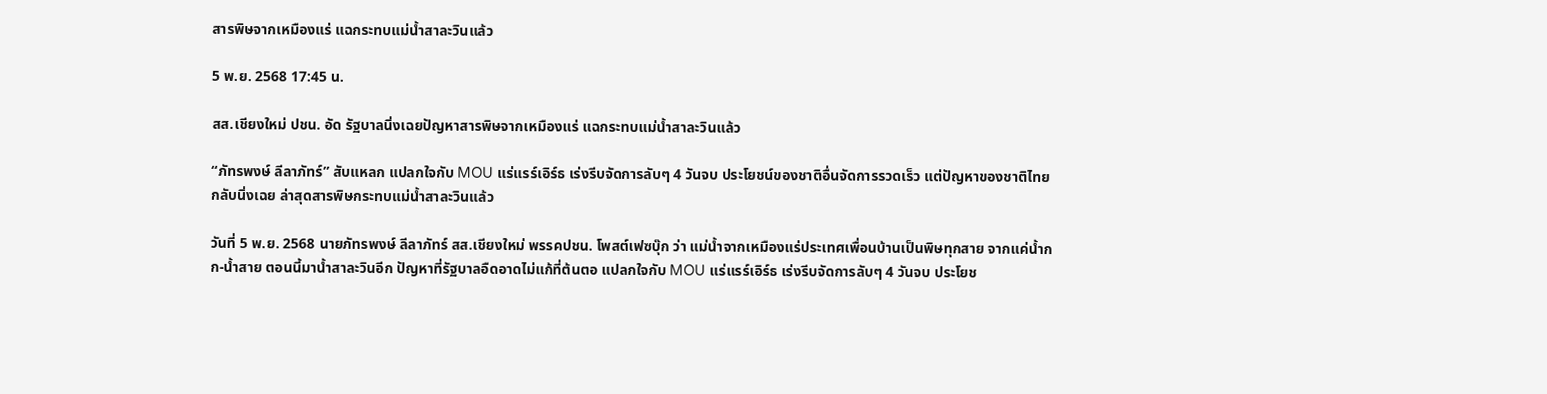สารพิษจากเหมืองแร่ แฉกระทบแม่น้ำสาละวินแล้ว

5 พ.ย. 2568 17:45 น.

สส.เชียงใหม่ ปชน. อัด รัฐบาลนิ่งเฉยปัญหาสารพิษจากเหมืองแร่ แฉกระทบแม่น้ำสาละวินแล้ว

“ภัทรพงษ์ ลีลาภัทร์” สับแหลก แปลกใจกับ MOU แร่แรร์เอิร์ธ เร่งรีบจัดการลับๆ 4 วันจบ ประโยชน์ของชาติอื่นจัดการรวดเร็ว แต่ปัญหาของชาติไทย กลับนิ่งเฉย ล่าสุดสารพิษกระทบแม่น้ำสาละวินแล้ว

วันที่ 5 พ.ย. 2568 นายภัทรพงษ์ ลีลาภัทร์ สส.เชียงใหม่ พรรคปชน. โพสต์เฟซบุ๊ก ว่า แม่น้ำจากเหมืองแร่ประเทศเพื่อนบ้านเป็นพิษทุกสาย จากแค่น้ำกก-น้ำสาย ตอนนี้มาน้ำสาละวินอีก ปัญหาที่รัฐบาลอืดอาดไม่แก้ที่ต้นตอ แปลกใจกับ MOU แร่แรร์เอิร์ธ เร่งรีบจัดการลับๆ 4 วันจบ ประโยช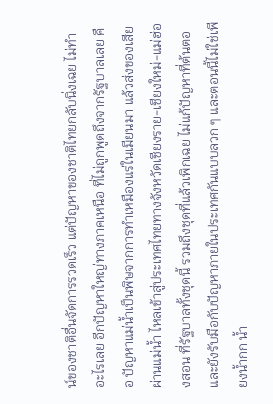น์ของชาติอื่นจัดการรวดเร็ว แต่ปัญหาของชาติไทยกลับนิ่งเฉย ไม่ทำอะไรเลย อีกปัญหาใหญ่ทางภาคเหนือ ที่ไม่ถูกพูดถึงจากรัฐบาลเลย คือ ปัญหาแม่น้ำเป็นพิษจากการทำเหมืองแร่ในเมียนมา แล้วส่งของเสียผ่านแม่น้ำ ไหลเข้าสู่ประเทศไทยทางจังหวัดเชียงราย-เชียงใหม่-แม่ฮ่องสอน ที่รัฐบาลทั้งชุดนี้ รวมถึงชุดที่แล้วเพิกเฉย ไม่แก้ปัญหาที่ต้นตอ และยังรับมือกับปัญหาภายในประเทศกันแบบลวก ๆ และตอนนี้ไม่ใช่เพียงน้ำกก น้ำ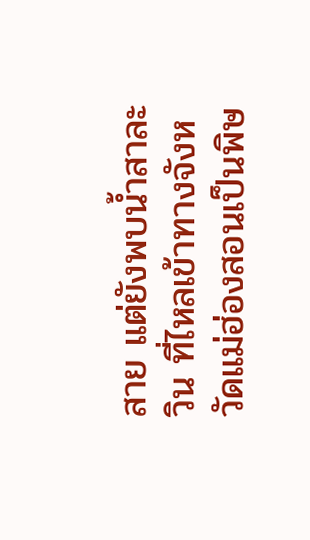สาย แต่ยังพบน้ำสาละวิน ที่ไหลเข้าทางจังหวัดแม่ฮ่องสอนเป็นพิษ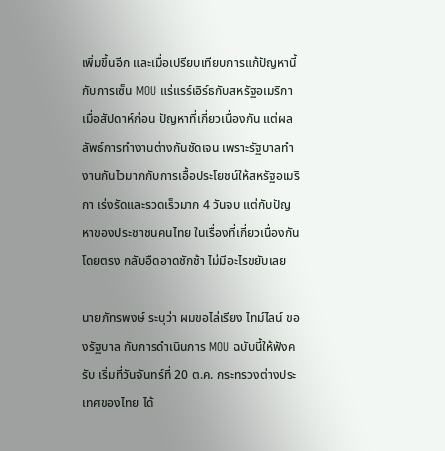เพิ่มขึ้นอีก และเมื่อเปรียบเทียบการแก้ปัญหานี้กับการเซ็น MOU แร่แรร์เอิร์ธกับสหรัฐอเมริกาเมื่อสัปดาห์ก่อน ปัญหาที่เกี่ยวเนื่องกัน แต่ผลลัพธ์การทำงานต่างกันชัดเจน เพราะรัฐบาลทำงานกันไวมากกับการเอื้อประโยชน์ให้สหรัฐอเมริกา เร่งรัดและรวดเร็วมาก 4 วันจบ แต่กับปัญหาของประชาชนคนไทย ในเรื่องที่เกี่ยวเนื่องกันโดยตรง กลับอืดอาดชักช้า ไม่มีอะไรขยับเลย

นายภัทรพงษ์ ระบุว่า ผมขอไล่เรียง ไทม์ไลน์ ของรัฐบาล กับการดำเนินการ MOU ฉบับนี้ให้ฟังครับ เริ่มที่วันจันทร์ที่ 20 ต.ค. กระทรวงต่างประเทศของไทย ได้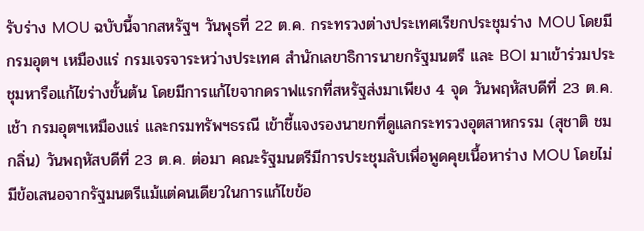รับร่าง MOU ฉบับนี้จากสหรัฐฯ วันพุธที่ 22 ต.ค. กระทรวงต่างประเทศเรียกประชุมร่าง MOU โดยมี กรมอุตฯ เหมืองแร่ กรมเจรจาระหว่างประเทศ สำนักเลขาธิการนายกรัฐมนตรี และ BOI มาเข้าร่วมประชุมหารือแก้ไขร่างขั้นต้น โดยมีการแก้ไขจากดราฟแรกที่สหรัฐส่งมาเพียง 4 จุด วันพฤหัสบดีที่ 23 ต.ค. เช้า กรมอุตฯเหมืองแร่ และกรมทรัพฯธรณี เข้าชี้แจงรองนายกที่ดูแลกระทรวงอุตสาหกรรม (สุชาติ ชมกลิ่น) วันพฤหัสบดีที่ 23 ต.ค. ต่อมา คณะรัฐมนตรีมีการประชุมลับเพื่อพูดคุยเนื้อหาร่าง MOU โดยไม่มีข้อเสนอจากรัฐมนตรีแม้แต่คนเดียวในการแก้ไขข้อ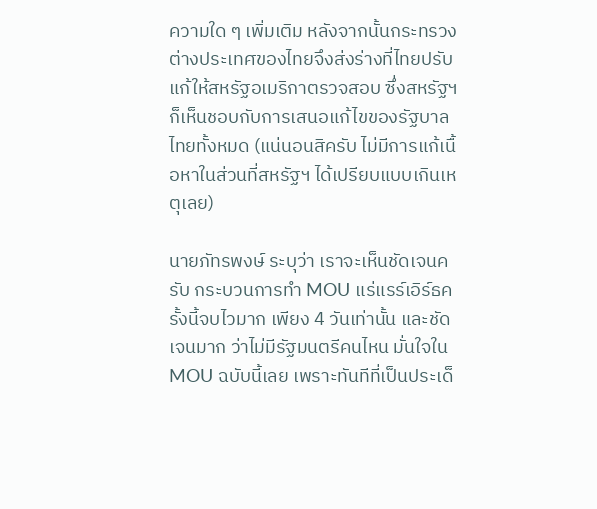ความใด ๆ เพิ่มเติม หลังจากนั้นกระทรวงต่างประเทศของไทยจึงส่งร่างที่ไทยปรับแก้ให้สหรัฐอเมริกาตรวจสอบ ซึ่งสหรัฐฯ ก็เห็นชอบกับการเสนอแก้ไขของรัฐบาลไทยทั้งหมด (แน่นอนสิครับ ไม่มีการแก้เนื้อหาในส่วนที่สหรัฐฯ ได้เปรียบแบบเกินเหตุเลย)

นายภัทรพงษ์ ระบุว่า เราจะเห็นชัดเจนครับ กระบวนการทำ MOU แร่แรร์เอิร์ธครั้งนี้จบไวมาก เพียง 4 วันเท่านั้น และชัดเจนมาก ว่าไม่มีรัฐมนตรีคนไหน มั่นใจใน MOU ฉบับนี้เลย เพราะทันทีที่เป็นประเด็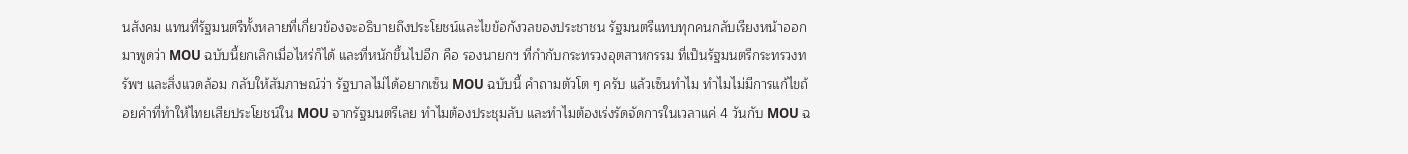นสังคม แทนที่รัฐมนตรีทั้งหลายที่เกี่ยวข้องจะอธิบายถึงประโยชน์และไขข้อกังวลของประชาชน รัฐมนตรีแทบทุกคนกลับเรียงหน้าออกมาพูดว่า MOU ฉบับนี้ยกเลิกเมื่อไหร่ก็ได้ และที่หนักขึ้นไปอีก คือ รองนายกฯ ที่กำกับกระทรวงอุตสาหกรรม ที่เป็นรัฐมนตรีกระทรวงทรัพฯ และสิ่งแวดล้อม กลับให้สัมภาษณ์ว่า รัฐบาลไม่ได้อยากเซ็น MOU ฉบับนี้ คำถามตัวโต ๆ ครับ แล้วเซ็นทำไม ทำไมไม่มีการแก้ไขถ้อยคำที่ทำให้ไทยเสียประโยชน์ใน MOU จากรัฐมนตรีเลย ทำไมต้องประชุมลับ และทำไมต้องเร่งรัดจัดการในเวลาแค่ 4 วันกับ MOU ฉ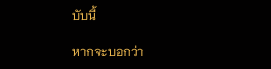บับนี้

หากจะบอกว่า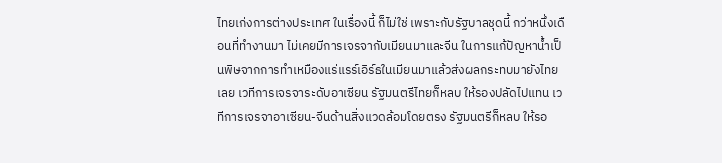ไทยเก่งการต่างประเทศ ในเรื่องนี้ ก็ไม่ใช่ เพราะกับรัฐบาลชุดนี้ กว่าหนึ่งเดือนที่ทำงานมา ไม่เคยมีการเจรจากับเมียนมาและจีน ในการแก้ปัญหาน้ำเป็นพิษจากการทำเหมืองแร่แรร์เอิร์ธในเมียนมาแล้วส่งผลกระทบมายังไทยเลย เวทีการเจรจาระดับอาเซียน รัฐมนตรีไทยก็หลบ ให้รองปลัดไปแทน เวทีการเจรจาอาเซียน-จีนด้านสิ่งแวดล้อมโดยตรง รัฐมนตรีก็หลบ ให้รอ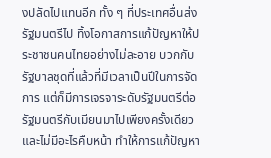งปลัดไปแทนอีก ทั้ง ๆ ที่ประเทศอื่นส่งรัฐมนตรีไป ทิ้งโอกาสการแก้ปัญหาให้ประชาชนคนไทยอย่างไม่ละอาย บวกกับรัฐบาลชุดที่แล้วที่มีเวลาเป็นปีในการจัดการ แต่ก็มีการเจรจาระดับรัฐมนตรีต่อรัฐมนตรีกับเมียนมาไปเพียงครั้งเดียว และไม่มีอะไรคืบหน้า ทำให้การแก้ปัญหา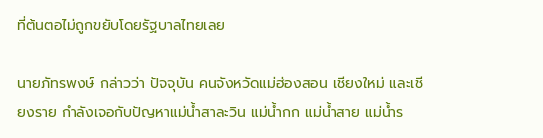ที่ต้นตอไม่ถูกขยับโดยรัฐบาลไทยเลย

นายภัทรพงษ์ กล่าวว่า ปัจจุบัน คนจังหวัดแม่ฮ่องสอน เชียงใหม่ และเชียงราย กำลังเจอกับปัญหาแม่น้ำสาละวิน แม่น้ำกก แม่น้ำสาย แม่น้ำร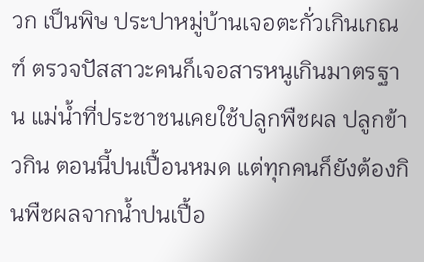วก เป็นพิษ ประปาหมู่บ้านเจอตะกั่วเกินเกณฑ์ ตรวจปัสสาวะคนก็เจอสารหนูเกินมาตรฐาน แม่น้ำที่ประชาชนเคยใช้ปลูกพืชผล ปลูกข้าวกิน ตอนนี้ปนเปื้อนหมด แต่ทุกคนก็ยังต้องกินพืชผลจากน้ำปนเปื้อ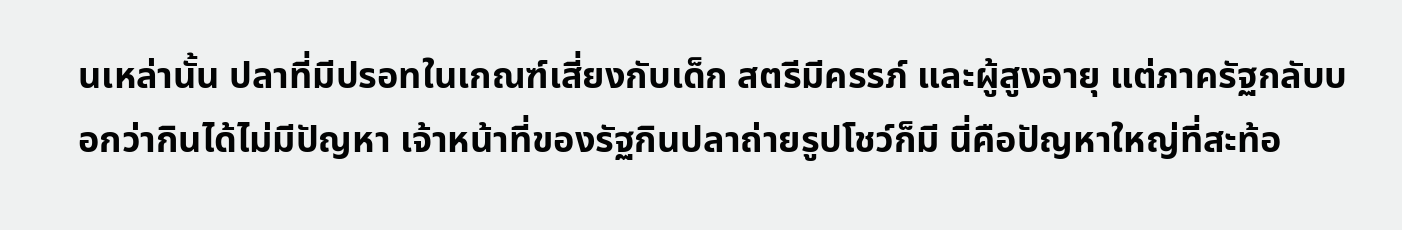นเหล่านั้น ปลาที่มีปรอทในเกณฑ์เสี่ยงกับเด็ก สตรีมีครรภ์ และผู้สูงอายุ แต่ภาครัฐกลับบอกว่ากินได้ไม่มีปัญหา เจ้าหน้าที่ของรัฐกินปลาถ่ายรูปโชว์ก็มี นี่คือปัญหาใหญ่ที่สะท้อ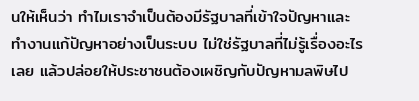นให้เห็นว่า ทำไมเราจำเป็นต้องมีรัฐบาลที่เข้าใจปัญหาและทำงานแก้ปัญหาอย่างเป็นระบบ ไม่ใช่รัฐบาลที่ไม่รู้เรื่องอะไรเลย แล้วปล่อยให้ประชาชนต้องเผชิญกับปัญหามลพิษไป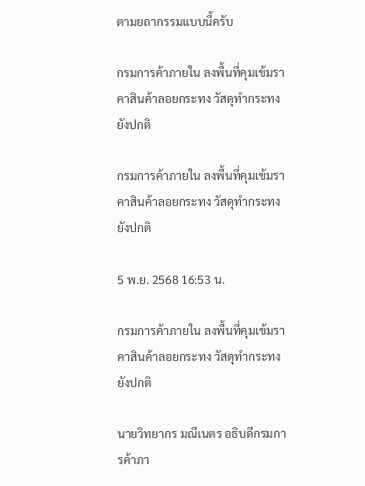ตามยถากรรมแบบนี้ครับ

กรมการค้าภายใน ลงพื้นที่คุมเข้มราคาสินค้าลอยกระทง วัสดุทำกระทงยังปกติ

กรมการค้าภายใน ลงพื้นที่คุมเข้มราคาสินค้าลอยกระทง วัสดุทำกระทงยังปกติ

5 พ.ย. 2568 16:53 น.

กรมการค้าภายใน ลงพื้นที่คุมเข้มราคาสินค้าลอยกระทง วัสดุทำกระทงยังปกติ

นายวิทยากร มณีเนตร อธิบดีกรมการค้าภา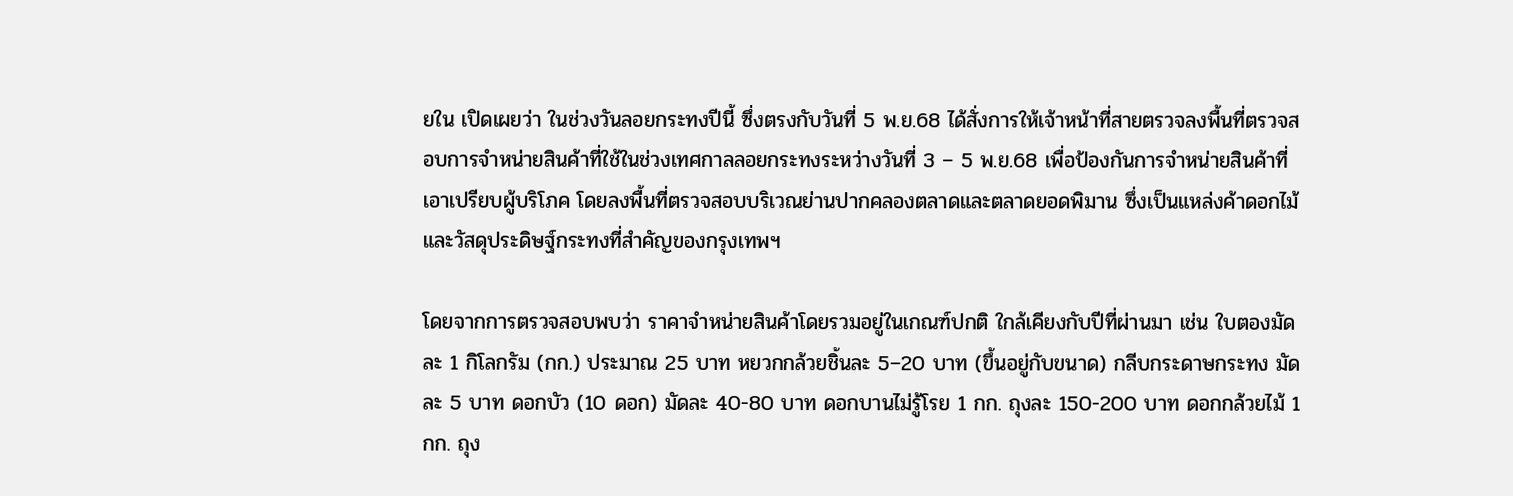ยใน เปิดเผยว่า ในช่วงวันลอยกระทงปีนี้ ซึ่งตรงกับวันที่ 5 พ.ย.68 ได้สั่งการให้เจ้าหน้าที่สายตรวจลงพื้นที่ตรวจสอบการจำหน่ายสินค้าที่ใช้ในช่วงเทศกาลลอยกระทงระหว่างวันที่ 3 – 5 พ.ย.68 เพื่อป้องกันการจำหน่ายสินค้าที่เอาเปรียบผู้บริโภค โดยลงพื้นที่ตรวจสอบบริเวณย่านปากคลองตลาดและตลาดยอดพิมาน ซึ่งเป็นแหล่งค้าดอกไม้และวัสดุประดิษฐ์กระทงที่สำคัญของกรุงเทพฯ

โดยจากการตรวจสอบพบว่า ราคาจำหน่ายสินค้าโดยรวมอยู่ในเกณฑ์ปกติ ใกล้เคียงกับปีที่ผ่านมา เช่น ใบตองมัดละ 1 กิโลกรัม (กก.) ประมาณ 25 บาท หยวกกล้วยชิ้นละ 5–20 บาท (ขึ้นอยู่กับขนาด) กลีบกระดาษกระทง มัดละ 5 บาท ดอกบัว (10 ดอก) มัดละ 40-80 บาท ดอกบานไม่รู้โรย 1 กก. ถุงละ 150-200 บาท ดอกกล้วยไม้ 1 กก. ถุง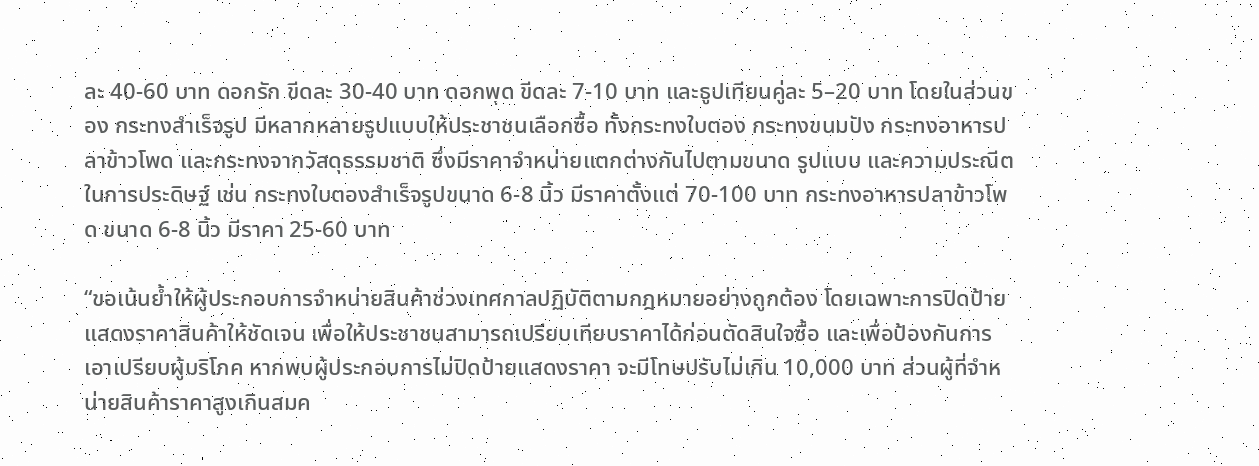ละ 40-60 บาท ดอกรัก ขีดละ 30-40 บาท ดอกพุด ขีดละ 7-10 บาท และธูปเทียนคู่ละ 5–20 บาท โดยในส่วนของ กระทงสำเร็จรูป มีหลากหลายรูปแบบให้ประชาชนเลือกซื้อ ทั้งกระทงใบตอง กระทงขนมปัง กระทงอาหารปลาข้าวโพด และกระทงจากวัสดุธรรมชาติ ซึ่งมีราคาจำหน่ายแตกต่างกันไปตามขนาด รูปแบบ และความประณีตในการประดิษฐ์ เช่น กระทงใบตองสำเร็จรูปขนาด 6-8 นิ้ว มีราคาตั้งแต่ 70-100 บาท กระทงอาหารปลาข้าวโพด ขนาด 6-8 นิ้ว มีราคา 25-60 บาท

“ขอเน้นย้ำให้ผู้ประกอบการจำหน่ายสินค้าช่วงเทศกาลปฏิบัติตามกฎหมายอย่างถูกต้อง โดยเฉพาะการปิดป้ายแสดงราคาสินค้าให้ชัดเจน เพื่อให้ประชาชนสามารถเปรียบเทียบราคาได้ก่อนตัดสินใจซื้อ และเพื่อป้องกันการเอาเปรียบผู้บริโภค หากพบผู้ประกอบการไม่ปิดป้ายแสดงราคา จะมีโทษปรับไม่เกิน 10,000 บาท ส่วนผู้ที่จำหน่ายสินค้าราคาสูงเกินสมค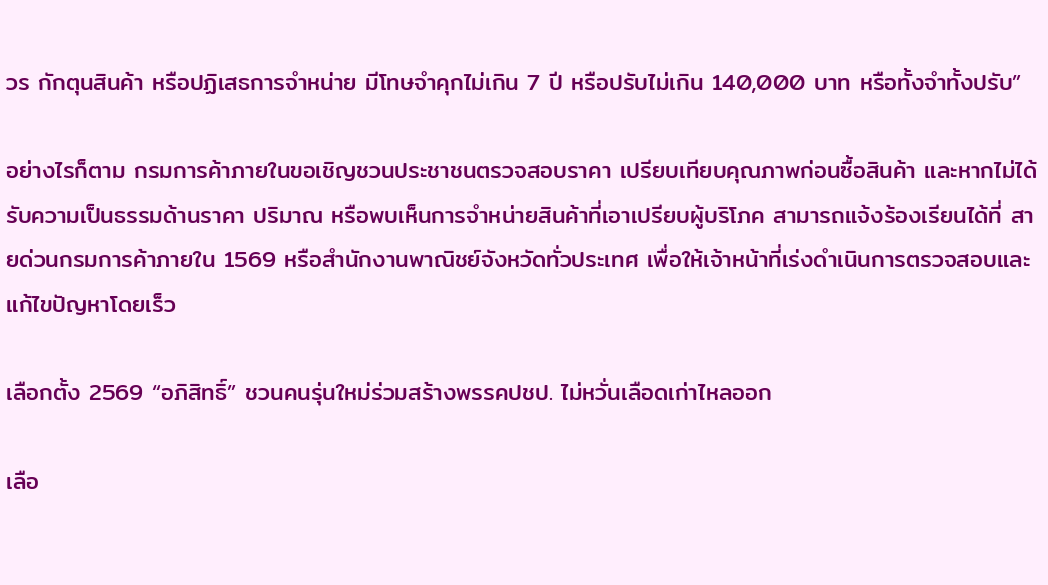วร กักตุนสินค้า หรือปฏิเสธการจำหน่าย มีโทษจำคุกไม่เกิน 7 ปี หรือปรับไม่เกิน 140,000 บาท หรือทั้งจำทั้งปรับ”

อย่างไรก็ตาม กรมการค้าภายในขอเชิญชวนประชาชนตรวจสอบราคา เปรียบเทียบคุณภาพก่อนซื้อสินค้า และหากไม่ได้รับความเป็นธรรมด้านราคา ปริมาณ หรือพบเห็นการจำหน่ายสินค้าที่เอาเปรียบผู้บริโภค สามารถแจ้งร้องเรียนได้ที่ สายด่วนกรมการค้าภายใน 1569 หรือสำนักงานพาณิชย์จังหวัดทั่วประเทศ เพื่อให้เจ้าหน้าที่เร่งดำเนินการตรวจสอบและแก้ไขปัญหาโดยเร็ว

เลือกตั้ง 2569 “อภิสิทธิ์” ชวนคนรุ่นใหม่ร่วมสร้างพรรคปชป. ไม่หวั่นเลือดเก่าไหลออก

เลือ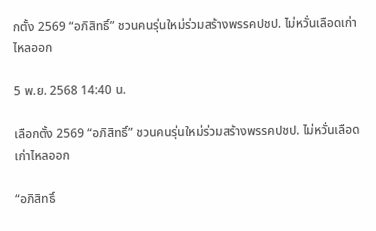กตั้ง 2569 “อภิสิทธิ์” ชวนคนรุ่นใหม่ร่วมสร้างพรรคปชป. ไม่หวั่นเลือดเก่าไหลออก

5 พ.ย. 2568 14:40 น.

เลือกตั้ง 2569 “อภิสิทธิ์” ชวนคนรุ่นใหม่ร่วมสร้างพรรคปชป. ไม่หวั่นเลือดเก่าไหลออก

“อภิสิทธิ์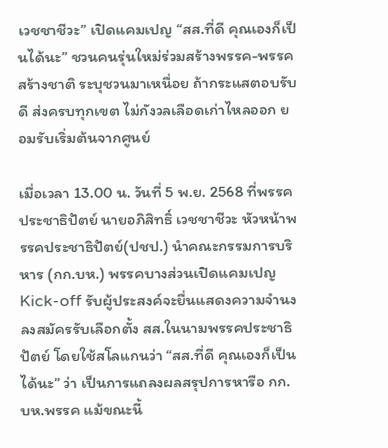เวชชาชีวะ” เปิดแคมเปญ “สส.ที่ดี คุณเองก็เป็นได้นะ” ชวนคนรุ่นใหม่ร่วมสร้างพรรค-พรรคสร้างชาติ ระบุชวนมาเหนื่อย ถ้ากระแสตอบรับดี ส่งครบทุกเขต ไม่กังวลเลือดเก่าไหลออก ยอมรับเริ่มต้นจากศูนย์

เมื่อเวลา 13.00 น. วันที่ 5 พ.ย. 2568 ที่พรรคประชาธิปัตย์ นายอภิสิทธิ์ เวชชาชีวะ หัวหน้าพรรคประชาธิปัตย์(ปชป.) นำคณะกรรมการบริหาร (กก.บห.) พรรคบางส่วนเปิดแคมเปญ Kick-off รับผู้ประสงค์จะยื่นแสดงความจำนงลงสมัครรับเลือกตั้ง สส.ในนามพรรคประชาธิปัตย์ โดยใช้สโลแกนว่า “สส.ที่ดี คุณเองก็เป็นได้นะ” ว่า เป็นการแถลงผลสรุปการหารือ กก.บห.พรรค แม้ขณะนี้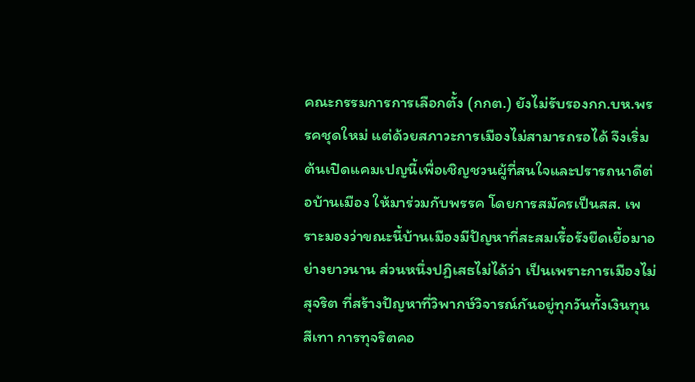คณะกรรมการการเลือกตั้ง (กกต.) ยังไม่รับรองกก.บห.พรรคชุดใหม่ แต่ด้วยสภาวะการเมืองไม่สามารถรอได้ จึงเริ่มต้นเปิดแคมเปญนี้เพื่อเชิญชวนผู้ที่สนใจและปรารถนาดีต่อบ้านเมือง ให้มาร่วมกับพรรค โดยการสมัครเป็นสส. เพราะมองว่าขณะนี้บ้านเมืองมีปัญหาที่สะสมเรื้อรังยืดเยื้อมาอย่างยาวนาน ส่วนหนึ่งปฏิเสธไม่ได้ว่า เป็นเพราะการเมืองไม่สุจริต ที่สร้างปัญหาที่วิพากษ์วิจารณ์กันอยู่ทุกวันทั้งเงินทุนสีเทา การทุจริตคอ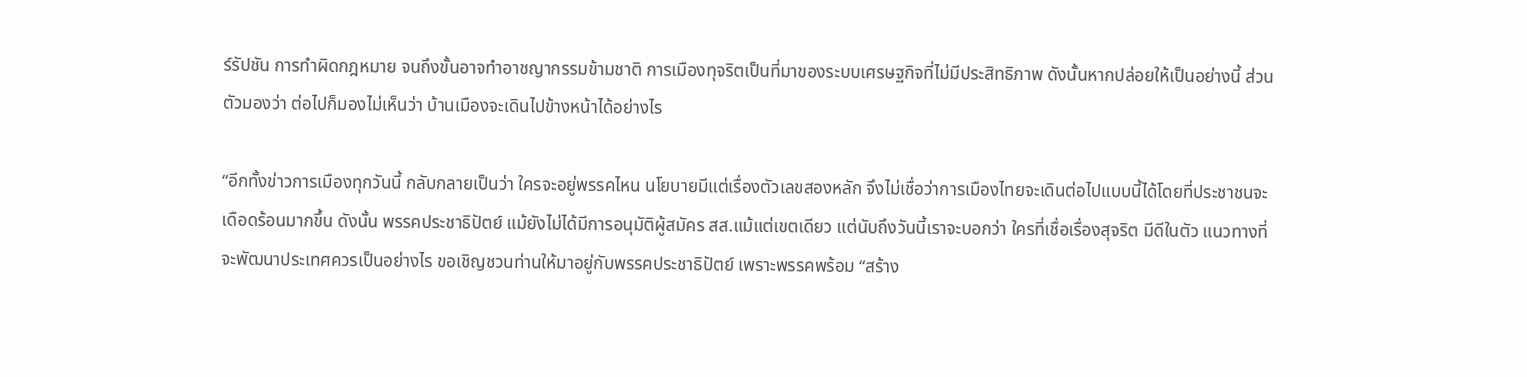ร์รัปชัน การทำผิดกฎหมาย จนถึงขั้นอาจทำอาชญากรรมข้ามชาติ การเมืองทุจริตเป็นที่มาของระบบเศรษฐกิจที่ไม่มีประสิทธิภาพ ดังนั้นหากปล่อยให้เป็นอย่างนี้ ส่วนตัวมองว่า ต่อไปก็มองไม่เห็นว่า บ้านเมืองจะเดินไปข้างหน้าได้อย่างไร

“อีกทั้งข่าวการเมืองทุกวันนี้ กลับกลายเป็นว่า ใครจะอยู่พรรคไหน นโยบายมีแต่เรื่องตัวเลขสองหลัก จึงไม่เชื่อว่าการเมืองไทยจะเดินต่อไปแบบนี้ได้โดยที่ประชาชนจะเดือดร้อนมากขึ้น ดังนั้น พรรคประชาธิปัตย์ แม้ยังไม่ได้มีการอนุมัติผู้สมัคร สส.แม้แต่เขตเดียว แต่นับถึงวันนี้เราจะบอกว่า ใครที่เชื่อเรื่องสุจริต มีดีในตัว แนวทางที่จะพัฒนาประเทศควรเป็นอย่างไร ขอเชิญชวนท่านให้มาอยู่กับพรรคประชาธิปัตย์ เพราะพรรคพร้อม “สร้าง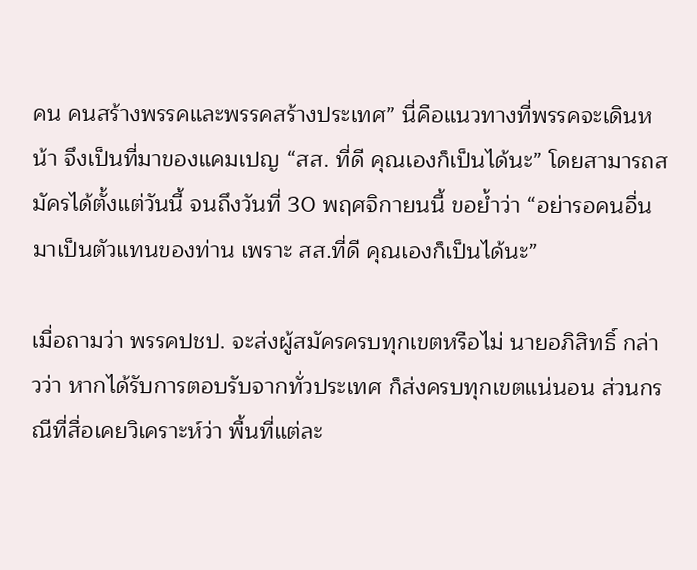คน คนสร้างพรรคและพรรคสร้างประเทศ” นี่คือแนวทางที่พรรคจะเดินหน้า จึงเป็นที่มาของแคมเปญ “สส. ที่ดี คุณเองก็เป็นได้นะ” โดยสามารถสมัครได้ตั้งแต่วันนี้ จนถึงวันที่ 30 พฤศจิกายนนี้ ขอย้ำว่า “อย่ารอคนอื่นมาเป็นตัวแทนของท่าน เพราะ สส.ที่ดี คุณเองก็เป็นได้นะ”

เมื่อถามว่า พรรคปชป. จะส่งผู้สมัครครบทุกเขตหรือไม่ นายอภิสิทธิ์ กล่าวว่า หากได้รับการตอบรับจากทั่วประเทศ ก็ส่งครบทุกเขตแน่นอน ส่วนกรณีที่สื่อเคยวิเคราะห์ว่า พื้นที่แต่ละ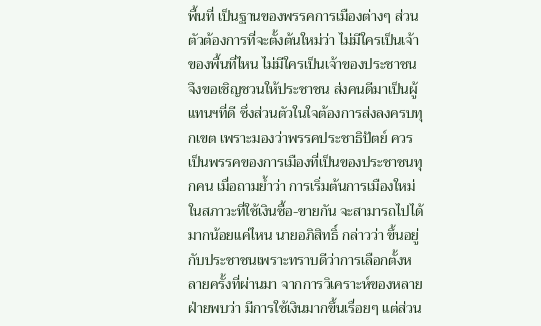พื้นที่ เป็นฐานของพรรคการเมืองต่างๆ ส่วนตัวต้องการที่จะตั้งต้นใหม่ว่า ไม่มีใครเป็นเจ้าของพื้นที่ไหน ไม่มีใครเป็นเจ้าของประชาชน จึงขอเชิญชวนให้ประชาชน ส่งคนดีมาเป็นผู้แทนฯที่ดี ซึ่งส่วนตัวในใจต้องการส่งลงครบทุกเขต เพราะมองว่าพรรคประชาธิปัตย์ ควรเป็นพรรคของการเมืองที่เป็นของประชาชนทุกคน เมื่อถามย้ำว่า การเริ่มต้นการเมืองใหม่ในสภาวะที่ใช้เงินซื้อ-ขายกัน จะสามารถไปได้มากน้อยแค่ไหน นายอภิสิทธิ์ กล่าวว่า ขึ้นอยู่กับประชาชนเพราะทราบดีว่าการเลือกตั้งหลายครั้งที่ผ่านมา จากการวิเคราะห์ของหลายฝ่ายพบว่า มีการใช้เงินมากขึ้นเรื่อยๆ แต่ส่วน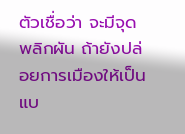ตัวเชื่อว่า จะมีจุดพลิกผัน ถ้ายังปล่อยการเมืองให้เป็นแบ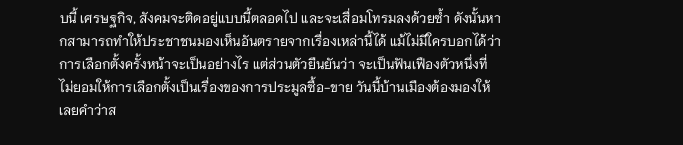บนี้ เศรษฐกิจ, สังคมจะติดอยู่แบบนี้ตลอดไป และจะเสื่อมโทรมลงด้วยซ้ำ ดังนั้นหากสามารถทำให้ประชาชนมองเห็นอันตรายจากเรื่องเหล่านี้ได้ แม้ไม่มีใครบอกได้ว่าการเลือกตั้งครั้งหน้าจะเป็นอย่างไร แต่ส่วนตัวยืนยันว่า จะเป็นฟันเฟืองตัวหนึ่งที่ไม่ยอมให้การเลือกตั้งเป็นเรื่องของการประมูลซื้อ-ขาย วันนี้บ้านเมืองต้องมองให้เลยคำว่าส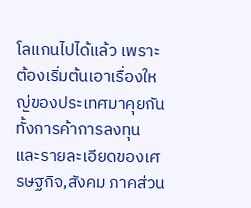โลแกนไปได้แล้ว เพราะต้องเริ่มต้นเอาเรื่องใหญ่ของประเทศมาคุยกัน ทั้งการค้าการลงทุน และรายละเอียดของเศรษฐกิจ,สังคม ภาคส่วน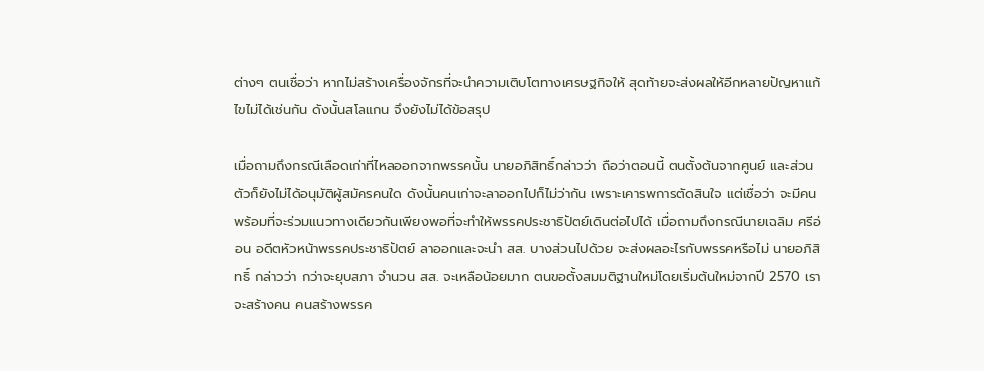ต่างๆ ตนเชื่อว่า หากไม่สร้างเครื่องจักรที่จะนำความเติบโตทางเศรษฐกิจให้ สุดท้ายจะส่งผลให้อีกหลายปัญหาแก้ไขไม่ได้เช่นกัน ดังนั้นสโลแกน จึงยังไม่ได้ข้อสรุป

เมื่อถามถึงกรณีเลือดเก่าที่ไหลออกจากพรรคนั้น นายอภิสิทธิ์กล่าวว่า ถือว่าตอนนี้ ตนตั้งต้นจากศูนย์ และส่วนตัวก็ยังไม่ได้อนุมัติผู้สมัครคนใด ดังนั้นคนเก่าจะลาออกไปก็ไม่ว่ากัน เพราะเคารพการตัดสินใจ แต่เชื่อว่า จะมีคนพร้อมที่จะร่วมแนวทางเดียวกันเพียงพอที่จะทำให้พรรคประชาธิปัตย์เดินต่อไปได้ เมื่อถามถึงกรณีนายเฉลิม ศรีอ่อน อดีตหัวหน้าพรรคประชาธิปัตย์ ลาออกและจะนำ สส. บางส่วนไปด้วย จะส่งผลอะไรกับพรรคหรือไม่ นายอภิสิทธิ์ กล่าวว่า กว่าจะยุบสภา จำนวน สส. จะเหลือน้อยมาก ตนขอตั้งสมมติฐานใหม่โดยเริ่มต้นใหม่จากปี 2570 เราจะสร้างคน คนสร้างพรรค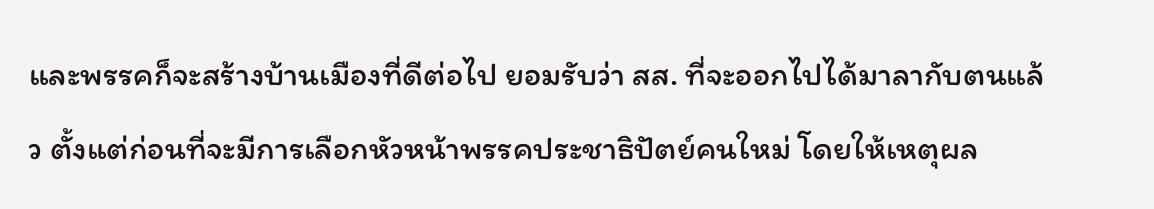และพรรคก็จะสร้างบ้านเมืองที่ดีต่อไป ยอมรับว่า สส. ที่จะออกไปได้มาลากับตนแล้ว ตั้งแต่ก่อนที่จะมีการเลือกหัวหน้าพรรคประชาธิปัตย์คนใหม่ โดยให้เหตุผล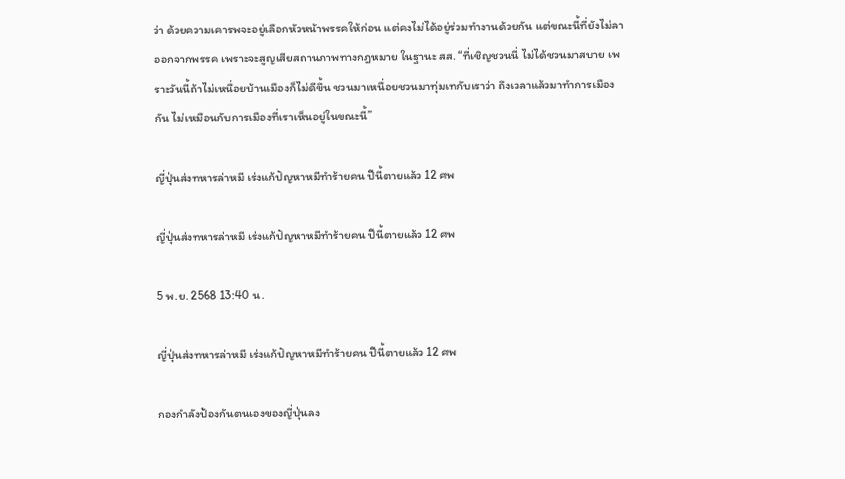ว่า ด้วยความเคารพจะอยู่เลือกหัวหน้าพรรคให้ก่อน แต่คงไม่ได้อยู่ร่วมทำงานด้วยกัน แต่ขณะนี้ที่ยังไม่ลาออกจากพรรค เพราะจะสูญเสียสถานภาพทางกฎหมาย ในฐานะ สส. “ที่เชิญชวนนี่ ไม่ได้ชวนมาสบาย เพราะวันนี้ถ้าไม่เหนื่อยบ้านเมืองก็ไม่ดีขึ้น ชวนมาเหนื่อยชวนมาทุ่มเทกับเราว่า ถึงเวลาแล้วมาทำการเมืองกัน ไม่เหมือนกับการเมืองที่เราเห็นอยู่ในขณะนี้”

ญี่ปุ่นส่งทหารล่าหมี เร่งแก้ปัญหาหมีทำร้ายคน ปีนี้ตายแล้ว 12 ศพ

ญี่ปุ่นส่งทหารล่าหมี เร่งแก้ปัญหาหมีทำร้ายคน ปีนี้ตายแล้ว 12 ศพ

5 พ.ย. 2568 13:40 น.

ญี่ปุ่นส่งทหารล่าหมี เร่งแก้ปัญหาหมีทำร้ายคน ปีนี้ตายแล้ว 12 ศพ

กองกำลังป้องกันตนเองของญี่ปุ่นลง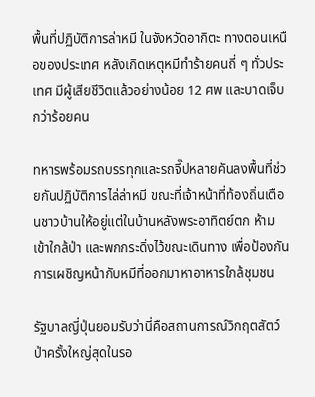พื้นที่ปฏิบัติการล่าหมี ในจังหวัดอากิตะ ทางตอนเหนือของประเทศ หลังเกิดเหตุหมีทำร้ายคนถี่ ๆ ทั่วประเทศ มีผู้เสียชีวิตแล้วอย่างน้อย 12 ศพ และบาดเจ็บกว่าร้อยคน

ทหารพร้อมรถบรรทุกและรถจี๊ปหลายคันลงพื้นที่ช่วยกันปฏิบัติการไล่ล่าหมี ขณะที่เจ้าหน้าที่ท้องถิ่นเตือนชาวบ้านให้อยู่แต่ในบ้านหลังพระอาทิตย์ตก ห้ามเข้าใกล้ป่า และพกกระดิ่งไว้ขณะเดินทาง เพื่อป้องกันการเผชิญหน้ากับหมีที่ออกมาหาอาหารใกล้ชุมชน

รัฐบาลญี่ปุ่นยอมรับว่านี่คือสถานการณ์วิกฤตสัตว์ป่าครั้งใหญ่สุดในรอ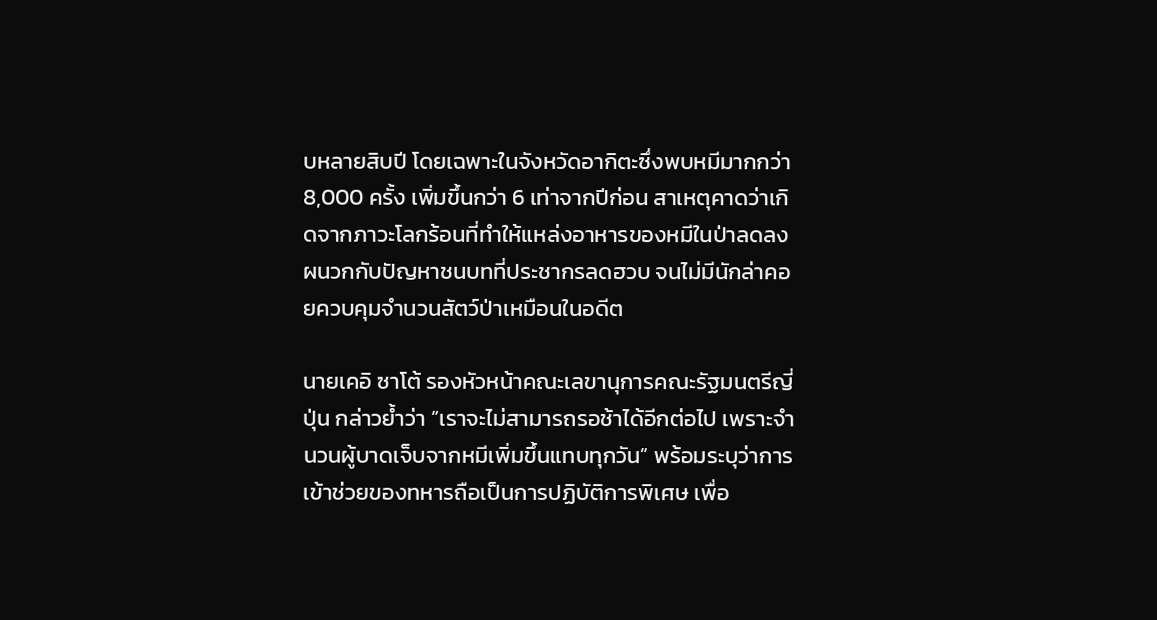บหลายสิบปี โดยเฉพาะในจังหวัดอากิตะซึ่งพบหมีมากกว่า 8,000 ครั้ง เพิ่มขึ้นกว่า 6 เท่าจากปีก่อน สาเหตุคาดว่าเกิดจากภาวะโลกร้อนที่ทำให้แหล่งอาหารของหมีในป่าลดลง ผนวกกับปัญหาชนบทที่ประชากรลดฮวบ จนไม่มีนักล่าคอยควบคุมจำนวนสัตว์ป่าเหมือนในอดีต

นายเคอิ ซาโต้ รองหัวหน้าคณะเลขานุการคณะรัฐมนตรีญี่ปุ่น กล่าวย้ำว่า “เราจะไม่สามารถรอช้าได้อีกต่อไป เพราะจำนวนผู้บาดเจ็บจากหมีเพิ่มขึ้นแทบทุกวัน” พร้อมระบุว่าการเข้าช่วยของทหารถือเป็นการปฏิบัติการพิเศษ เพื่อ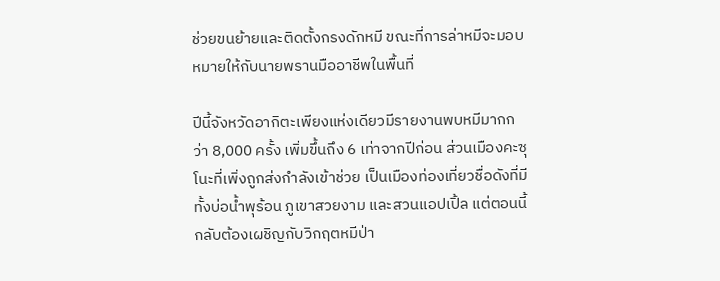ช่วยขนย้ายและติดตั้งกรงดักหมี ขณะที่การล่าหมีจะมอบหมายให้กับนายพรานมืออาชีพในพื้นที่

ปีนี้จังหวัดอากิตะเพียงแห่งเดียวมีรายงานพบหมีมากกว่า 8,000 ครั้ง เพิ่มขึ้นถึง 6 เท่าจากปีก่อน ส่วนเมืองคะซุโนะที่เพิ่งถูกส่งกำลังเข้าช่วย เป็นเมืองท่องเที่ยวชื่อดังที่มีทั้งบ่อน้ำพุร้อน ภูเขาสวยงาม และสวนแอปเปิ้ล แต่ตอนนี้กลับต้องเผชิญกับวิกฤตหมีป่า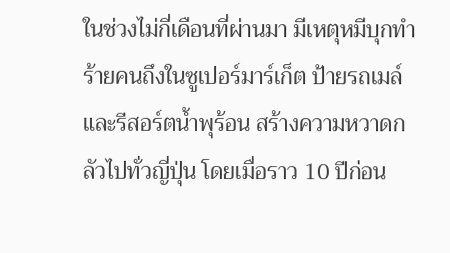ในช่วงไม่กี่เดือนที่ผ่านมา มีเหตุหมีบุกทำร้ายคนถึงในซูเปอร์มาร์เก็ต ป้ายรถเมล์ และรีสอร์ตน้ำพุร้อน สร้างความหวาดกลัวไปทั่วญี่ปุ่น โดยเมื่อราว 10 ปีก่อน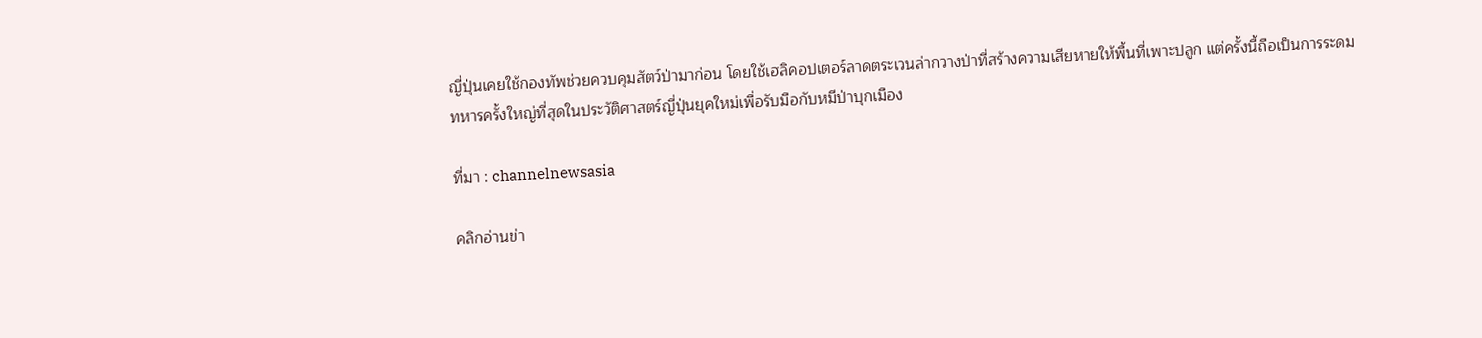ญี่ปุ่นเคยใช้กองทัพช่วยควบคุมสัตว์ป่ามาก่อน โดยใช้เฮลิคอปเตอร์ลาดตระเวนล่ากวางป่าที่สร้างความเสียหายให้พื้นที่เพาะปลูก แต่ครั้งนี้ถือเป็นการระดมทหารครั้งใหญ่ที่สุดในประวัติศาสตร์ญี่ปุ่นยุคใหม่เพื่อรับมือกับหมีป่าบุกเมือง

ที่มา : channelnewsasia

คลิกอ่านข่า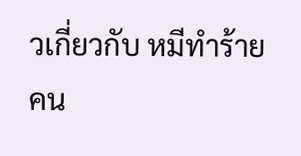วเกี่ยวกับ หมีทำร้ายคน